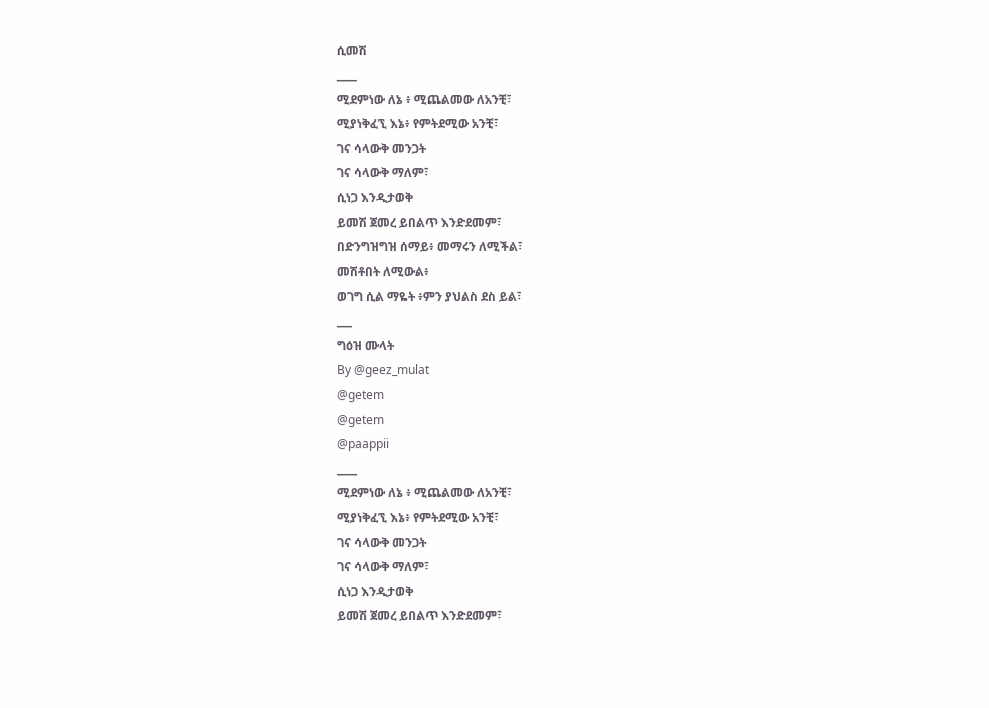ሲመሽ
____
ሚደምነው ለኔ ፥ ሚጨልመው ለአንቺ፣
ሚያነቅፈኚ እኔ፥ የምትደሚው አንቺ፣
ገና ሳላውቅ መንጋት
ገና ሳላውቅ ማለም፣
ሲነጋ እንዲታወቅ
ይመሽ ጀመረ ይበልጥ እንድደመም፣
በድንግዝግዝ ሰማይ፥ መማሩን ለሚችል፣
መሽቶበት ለሚውል፥
ወገግ ሲል ማዬት ፥ምን ያህልስ ደስ ይል፣
___
ግዕዝ ሙላት
By @geez_mulat
@getem
@getem
@paappii
____
ሚደምነው ለኔ ፥ ሚጨልመው ለአንቺ፣
ሚያነቅፈኚ እኔ፥ የምትደሚው አንቺ፣
ገና ሳላውቅ መንጋት
ገና ሳላውቅ ማለም፣
ሲነጋ እንዲታወቅ
ይመሽ ጀመረ ይበልጥ እንድደመም፣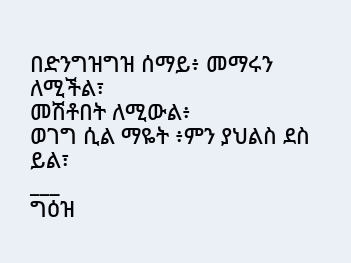በድንግዝግዝ ሰማይ፥ መማሩን ለሚችል፣
መሽቶበት ለሚውል፥
ወገግ ሲል ማዬት ፥ምን ያህልስ ደስ ይል፣
___
ግዕዝ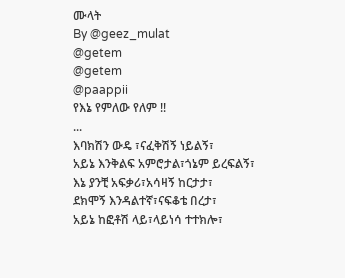ሙላት
By @geez_mulat
@getem
@getem
@paappii
የእኔ የምለው የለም !!
...
እባክሽን ውዴ ፣ናፈቅሽኝ ነይልኝ፣
አይኔ እንቅልፍ አምሮታል፣ጎኔም ይረፍልኝ፣
እኔ ያንቺ አፍቃሪ፣አሳዛኝ ከርታታ፣
ደክሞኝ እንዳልተኛ፣ናፍቆቴ በረታ፣
አይኔ ከፎቶሽ ላይ፣ላይነሳ ተተክሎ፣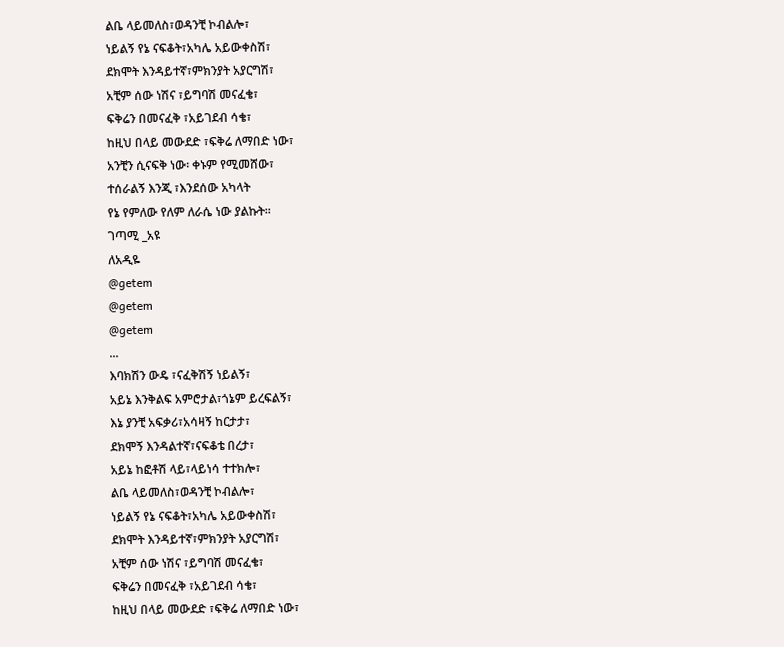ልቤ ላይመለስ፣ወዳንቺ ኮብልሎ፣
ነይልኝ የኔ ናፍቆት፣አካሌ አይውቀስሽ፣
ደክሞት እንዳይተኛ፣ምክንያት አያርግሽ፣
አቺም ሰው ነሽና ፣ይግባሽ መናፈቄ፣
ፍቅሬን በመናፈቅ ፣አይገደብ ሳቄ፣
ከዚህ በላይ መውደድ ፣ፍቅሬ ለማበድ ነው፣
አንቺን ሲናፍቅ ነው፡ ቀኑም የሚመሸው፣
ተሰራልኝ እንጂ ፣እንደሰው አካላት
የኔ የምለው የለም ለራሴ ነው ያልኩት።
ገጣሚ _አዩ
ለአዲዬ
@getem
@getem
@getem
...
እባክሽን ውዴ ፣ናፈቅሽኝ ነይልኝ፣
አይኔ እንቅልፍ አምሮታል፣ጎኔም ይረፍልኝ፣
እኔ ያንቺ አፍቃሪ፣አሳዛኝ ከርታታ፣
ደክሞኝ እንዳልተኛ፣ናፍቆቴ በረታ፣
አይኔ ከፎቶሽ ላይ፣ላይነሳ ተተክሎ፣
ልቤ ላይመለስ፣ወዳንቺ ኮብልሎ፣
ነይልኝ የኔ ናፍቆት፣አካሌ አይውቀስሽ፣
ደክሞት እንዳይተኛ፣ምክንያት አያርግሽ፣
አቺም ሰው ነሽና ፣ይግባሽ መናፈቄ፣
ፍቅሬን በመናፈቅ ፣አይገደብ ሳቄ፣
ከዚህ በላይ መውደድ ፣ፍቅሬ ለማበድ ነው፣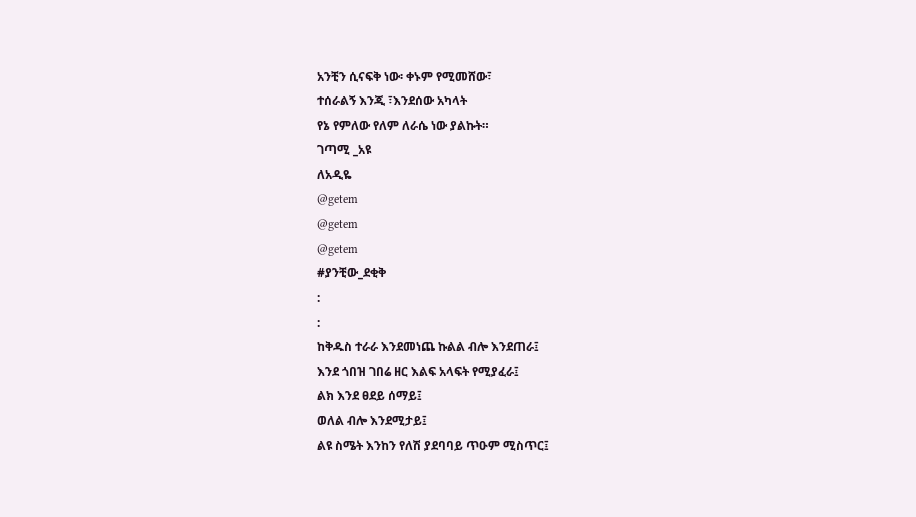አንቺን ሲናፍቅ ነው፡ ቀኑም የሚመሸው፣
ተሰራልኝ እንጂ ፣እንደሰው አካላት
የኔ የምለው የለም ለራሴ ነው ያልኩት።
ገጣሚ _አዩ
ለአዲዬ
@getem
@getem
@getem
#ያንቺው_ደቂቅ
:
:
ከቅዱስ ተራራ እንደመነጨ ኩልል ብሎ እንደጠራ፤
እንደ ጎበዝ ገበሬ ዘር እልፍ አላፍት የሚያፈራ፤
ልክ እንደ ፀደይ ሰማይ፤
ወለል ብሎ እንደሚታይ፤
ልዩ ስሜት እንከን የለሽ ያደባባይ ጥዑም ሚስጥር፤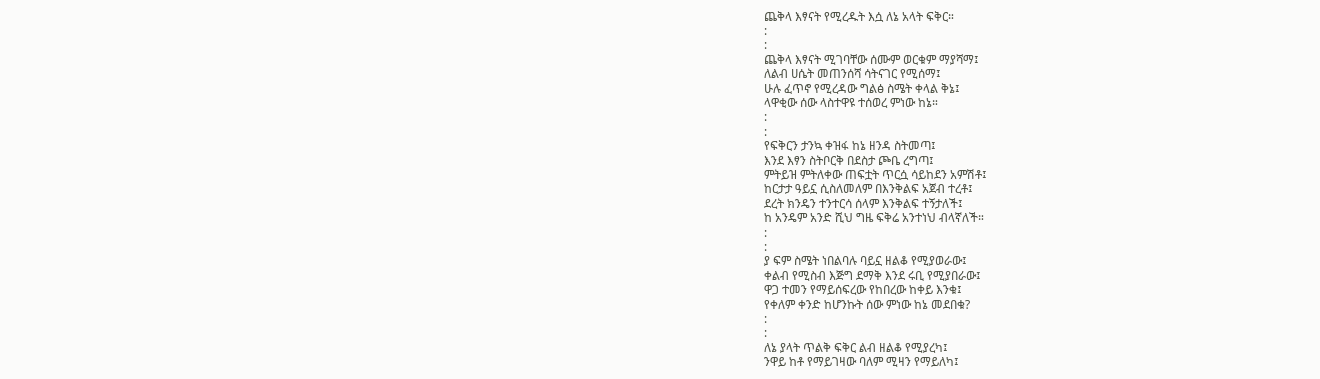ጨቅላ እፃናት የሚረዱት እሷ ለኔ አላት ፍቅር።
:
:
ጨቅላ እፃናት ሚገባቸው ሰሙም ወርቁም ማያሻማ፤
ለልብ ሀሴት መጠንሰሻ ሳትናገር የሚሰማ፤
ሁሉ ፈጥኖ የሚረዳው ግልፅ ስሜት ቀላል ቅኔ፤
ላዋቂው ሰው ላስተዋዩ ተሰወረ ምነው ከኔ።
:
:
የፍቅርን ታንኳ ቀዝፋ ከኔ ዘንዳ ስትመጣ፤
እንደ እፃን ስትቦርቅ በደስታ ጮቤ ረግጣ፤
ምትይዝ ምትለቀው ጠፍቷት ጥርሷ ሳይከደን አምሽቶ፤
ከርታታ ዓይኗ ሲስለመለም በእንቅልፍ አጀብ ተረቶ፤
ደረት ክንዴን ተንተርሳ ሰላም እንቅልፍ ተኝታለች፤
ከ አንዴም አንድ ሺህ ግዜ ፍቅሬ አንተነህ ብላኛለች።
:
:
ያ ፍም ስሜት ነበልባሉ ባይኗ ዘልቆ የሚያወራው፤
ቀልብ የሚስብ እጅግ ደማቅ እንደ ሩቢ የሚያበራው፤
ዋጋ ተመን የማይሰፍረው የከበረው ከቀይ እንቁ፤
የቀለም ቀንድ ከሆንኩት ሰው ምነው ከኔ መደበቁ?
:
:
ለኔ ያላት ጥልቅ ፍቅር ልብ ዘልቆ የሚያረካ፤
ንዋይ ከቶ የማይገዛው ባለም ሚዛን የማይለካ፤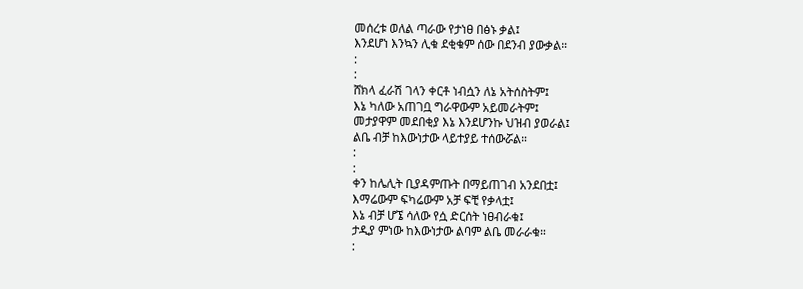መሰረቱ ወለል ጣራው የታነፀ በፅኑ ቃል፤
እንደሆነ እንኳን ሊቁ ደቂቁም ሰው በደንብ ያውቃል።
:
:
ሸክላ ፈራሽ ገላን ቀርቶ ነብሷን ለኔ አትሰስትም፤
እኔ ካለው አጠገቧ ግራዋውም አይመራትም፤
መታያዋም መደበቂያ እኔ እንደሆንኩ ህዝብ ያወራል፤
ልቤ ብቻ ከእውነታው ላይተያይ ተሰውሯል።
:
:
ቀን ከሌሊት ቢያዳምጡት በማይጠገብ አንደበቷ፤
እማሬውም ፍካሬውም አቻ ፍቺ የቃላቷ፤
እኔ ብቻ ሆኜ ሳለው የሷ ድርሰት ነፀብራቁ፤
ታዲያ ምነው ከእውነታው ልባም ልቤ መራራቁ።
: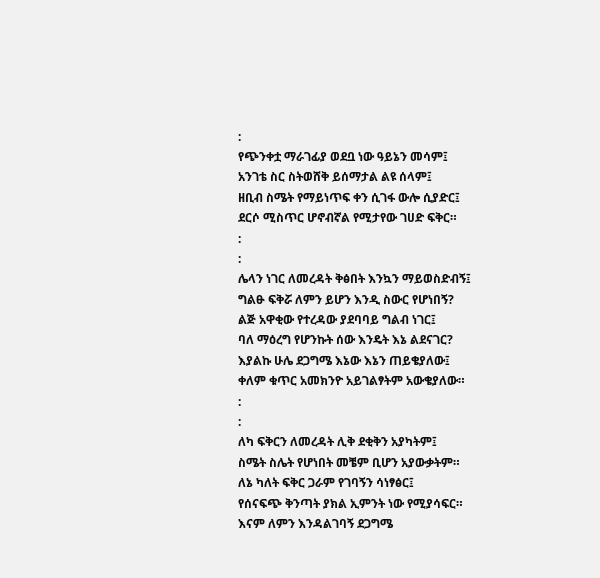:
የጭንቀቷ ማራገፊያ ወደቧ ነው ዓይኔን መሳም፤
አንገቴ ስር ስትወሸቅ ይሰማታል ልዩ ሰላም፤
ዘቢብ ስሜት የማይነጥፍ ቀን ሲገፋ ውሎ ሲያድር፤
ደርሶ ሚስጥር ሆኖብኛል የሚታየው ገሀድ ፍቅር።
:
:
ሌላን ነገር ለመረዳት ቅፅበት እንኳን ማይወስድብኝ፤
ግልፁ ፍቅሯ ለምን ይሆን እንዲ ስውር የሆነበኝ?
ልጅ አዋቂው የተረዳው ያደባባይ ግልብ ነገር፤
ባለ ማዕረግ የሆንኩት ሰው እንዴት እኔ ልደናገር?
እያልኩ ሁሌ ደጋግሜ እኔው እኔን ጠይቄያለው፤
ቀለም ቁጥር አመክንዮ አይገልፃትም አውቄያለው።
:
:
ለካ ፍቅርን ለመረዳት ሊቅ ደቂቅን አያካትም፤
ስሜት ስሌት የሆነበት መቼም ቢሆን አያውቃትም።
ለኔ ካለት ፍቅር ጋራም የገባኝን ሳነፃፅር፤
የሰናፍጭ ቅንጣት ያክል ኢምንት ነው የሚያሳፍር።
እናም ለምን እንዳልገባኝ ደጋግሜ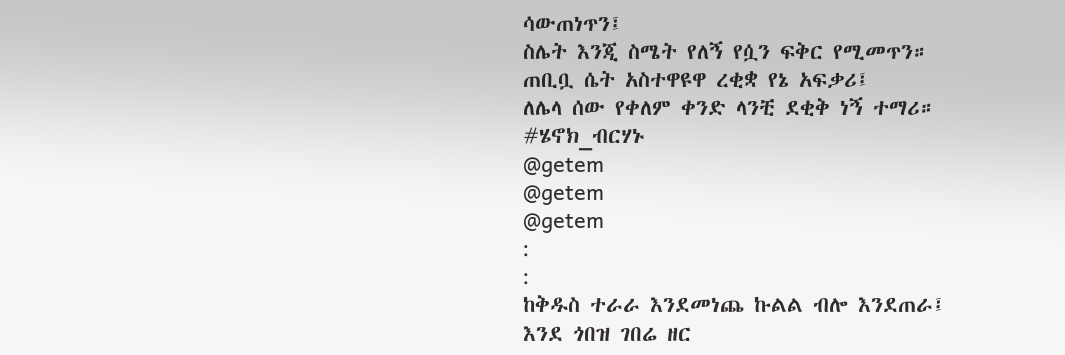ሳውጠነጥን፤
ስሌት እንጂ ስሜት የለኝ የሷን ፍቅር የሚመጥን።
ጠቢቧ ሴት አስተዋዩዋ ረቂቋ የኔ አፍቃሪ፤
ለሌላ ሰው የቀለም ቀንድ ላንቺ ደቂቅ ነኝ ተማሪ።
#ሄኖክ_ብርሃኑ
@getem
@getem
@getem
:
:
ከቅዱስ ተራራ እንደመነጨ ኩልል ብሎ እንደጠራ፤
እንደ ጎበዝ ገበሬ ዘር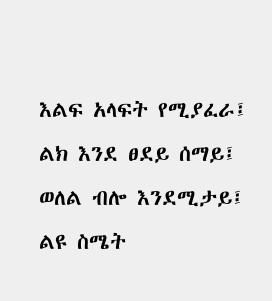እልፍ አላፍት የሚያፈራ፤
ልክ እንደ ፀደይ ሰማይ፤
ወለል ብሎ እንደሚታይ፤
ልዩ ስሜት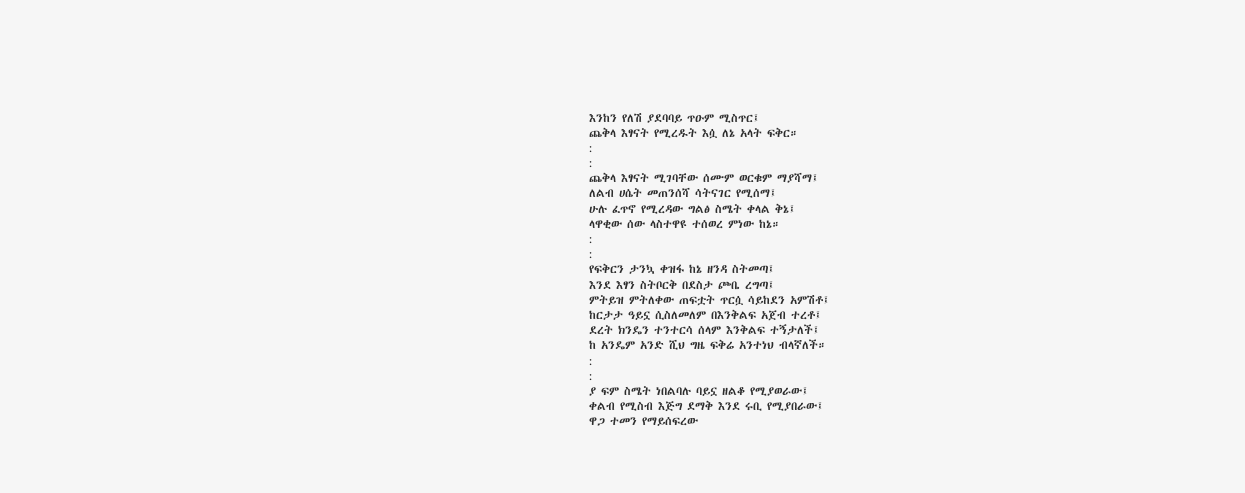እንከን የለሽ ያደባባይ ጥዑም ሚስጥር፤
ጨቅላ እፃናት የሚረዱት እሷ ለኔ አላት ፍቅር።
:
:
ጨቅላ እፃናት ሚገባቸው ሰሙም ወርቁም ማያሻማ፤
ለልብ ሀሴት መጠንሰሻ ሳትናገር የሚሰማ፤
ሁሉ ፈጥኖ የሚረዳው ግልፅ ስሜት ቀላል ቅኔ፤
ላዋቂው ሰው ላስተዋዩ ተሰወረ ምነው ከኔ።
:
:
የፍቅርን ታንኳ ቀዝፋ ከኔ ዘንዳ ስትመጣ፤
እንደ እፃን ስትቦርቅ በደስታ ጮቤ ረግጣ፤
ምትይዝ ምትለቀው ጠፍቷት ጥርሷ ሳይከደን አምሽቶ፤
ከርታታ ዓይኗ ሲስለመለም በእንቅልፍ አጀብ ተረቶ፤
ደረት ክንዴን ተንተርሳ ሰላም እንቅልፍ ተኝታለች፤
ከ አንዴም አንድ ሺህ ግዜ ፍቅሬ አንተነህ ብላኛለች።
:
:
ያ ፍም ስሜት ነበልባሉ ባይኗ ዘልቆ የሚያወራው፤
ቀልብ የሚስብ እጅግ ደማቅ እንደ ሩቢ የሚያበራው፤
ዋጋ ተመን የማይሰፍረው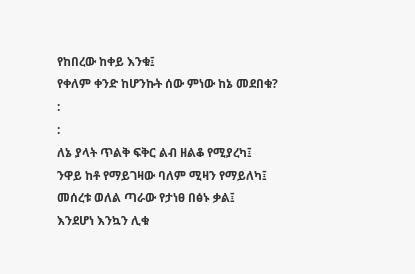የከበረው ከቀይ እንቁ፤
የቀለም ቀንድ ከሆንኩት ሰው ምነው ከኔ መደበቁ?
:
:
ለኔ ያላት ጥልቅ ፍቅር ልብ ዘልቆ የሚያረካ፤
ንዋይ ከቶ የማይገዛው ባለም ሚዛን የማይለካ፤
መሰረቱ ወለል ጣራው የታነፀ በፅኑ ቃል፤
እንደሆነ እንኳን ሊቁ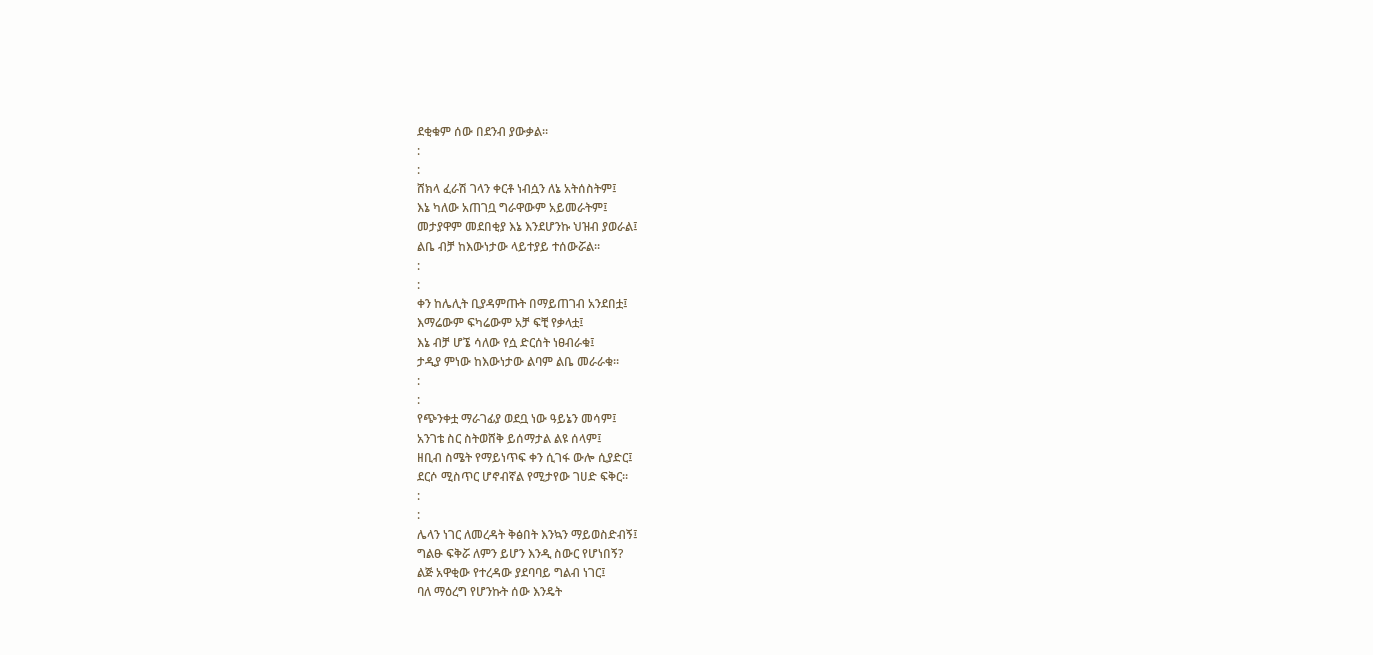ደቂቁም ሰው በደንብ ያውቃል።
:
:
ሸክላ ፈራሽ ገላን ቀርቶ ነብሷን ለኔ አትሰስትም፤
እኔ ካለው አጠገቧ ግራዋውም አይመራትም፤
መታያዋም መደበቂያ እኔ እንደሆንኩ ህዝብ ያወራል፤
ልቤ ብቻ ከእውነታው ላይተያይ ተሰውሯል።
:
:
ቀን ከሌሊት ቢያዳምጡት በማይጠገብ አንደበቷ፤
እማሬውም ፍካሬውም አቻ ፍቺ የቃላቷ፤
እኔ ብቻ ሆኜ ሳለው የሷ ድርሰት ነፀብራቁ፤
ታዲያ ምነው ከእውነታው ልባም ልቤ መራራቁ።
:
:
የጭንቀቷ ማራገፊያ ወደቧ ነው ዓይኔን መሳም፤
አንገቴ ስር ስትወሸቅ ይሰማታል ልዩ ሰላም፤
ዘቢብ ስሜት የማይነጥፍ ቀን ሲገፋ ውሎ ሲያድር፤
ደርሶ ሚስጥር ሆኖብኛል የሚታየው ገሀድ ፍቅር።
:
:
ሌላን ነገር ለመረዳት ቅፅበት እንኳን ማይወስድብኝ፤
ግልፁ ፍቅሯ ለምን ይሆን እንዲ ስውር የሆነበኝ?
ልጅ አዋቂው የተረዳው ያደባባይ ግልብ ነገር፤
ባለ ማዕረግ የሆንኩት ሰው እንዴት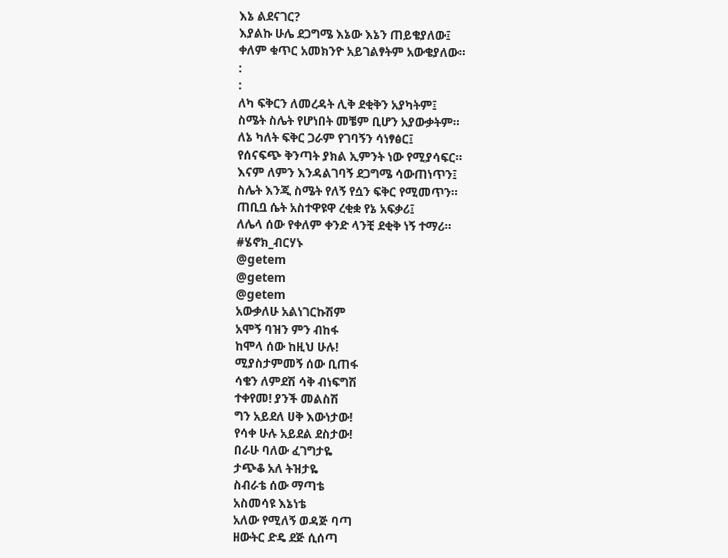እኔ ልደናገር?
እያልኩ ሁሌ ደጋግሜ እኔው እኔን ጠይቄያለው፤
ቀለም ቁጥር አመክንዮ አይገልፃትም አውቄያለው።
:
:
ለካ ፍቅርን ለመረዳት ሊቅ ደቂቅን አያካትም፤
ስሜት ስሌት የሆነበት መቼም ቢሆን አያውቃትም።
ለኔ ካለት ፍቅር ጋራም የገባኝን ሳነፃፅር፤
የሰናፍጭ ቅንጣት ያክል ኢምንት ነው የሚያሳፍር።
እናም ለምን እንዳልገባኝ ደጋግሜ ሳውጠነጥን፤
ስሌት እንጂ ስሜት የለኝ የሷን ፍቅር የሚመጥን።
ጠቢቧ ሴት አስተዋዩዋ ረቂቋ የኔ አፍቃሪ፤
ለሌላ ሰው የቀለም ቀንድ ላንቺ ደቂቅ ነኝ ተማሪ።
#ሄኖክ_ብርሃኑ
@getem
@getem
@getem
አውቃለሁ አልነገርኩሽም
አሞኝ ባዝን ምን ብከፋ
ከሞላ ሰው ከዚህ ሁሉ!
ሚያስታምመኝ ሰው ቢጠፋ
ሳቄን ለምደሽ ሳቅ ብነፍግሽ
ተቀየመ! ያንች መልስሽ
ግን አይደለ ሀቅ እውነታው!
የሳቀ ሁሉ አይደል ደስታው!
በራሁ ባለው ፈገግታዬ
ታጭቆ አለ ትዝታዬ
ስብራቴ ሰው ማጣቴ
አስመሳዩ እኔነቴ
አለው የሚለኝ ወዳጅ ባጣ
ዘውትር ድዴ ደጅ ሲሰጣ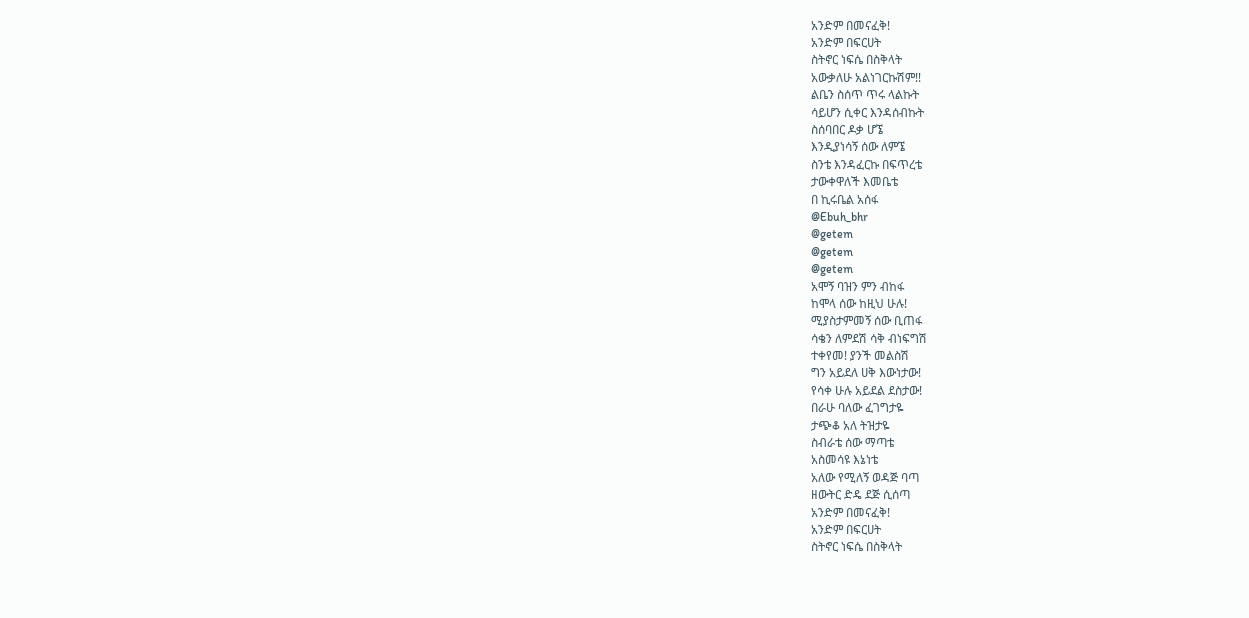አንድም በመናፈቅ!
አንድም በፍርሀት
ስትኖር ነፍሴ በስቅላት
አውቃለሁ አልነገርኩሽም!!
ልቤን ስሰጥ ጥሩ ላልኩት
ሳይሆን ሲቀር እንዳሰብኩት
ስሰባበር ዶቃ ሆኜ
እንዲያነሳኝ ሰው ለምኜ
ስንቴ እንዳፈርኩ በፍጥረቴ
ታውቀዋለች እመቤቴ
በ ኪሩቤል አሰፋ
@Ebuh_bhr
@getem
@getem
@getem
አሞኝ ባዝን ምን ብከፋ
ከሞላ ሰው ከዚህ ሁሉ!
ሚያስታምመኝ ሰው ቢጠፋ
ሳቄን ለምደሽ ሳቅ ብነፍግሽ
ተቀየመ! ያንች መልስሽ
ግን አይደለ ሀቅ እውነታው!
የሳቀ ሁሉ አይደል ደስታው!
በራሁ ባለው ፈገግታዬ
ታጭቆ አለ ትዝታዬ
ስብራቴ ሰው ማጣቴ
አስመሳዩ እኔነቴ
አለው የሚለኝ ወዳጅ ባጣ
ዘውትር ድዴ ደጅ ሲሰጣ
አንድም በመናፈቅ!
አንድም በፍርሀት
ስትኖር ነፍሴ በስቅላት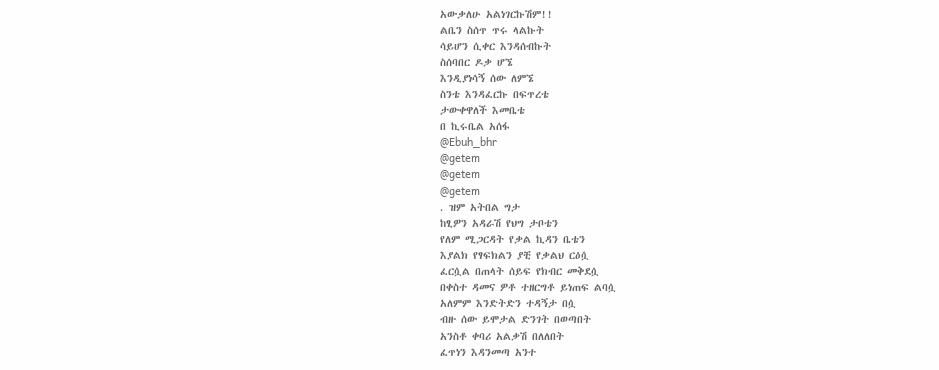አውቃለሁ አልነገርኩሽም!!
ልቤን ስሰጥ ጥሩ ላልኩት
ሳይሆን ሲቀር እንዳሰብኩት
ስሰባበር ዶቃ ሆኜ
እንዲያነሳኝ ሰው ለምኜ
ስንቴ እንዳፈርኩ በፍጥረቴ
ታውቀዋለች እመቤቴ
በ ኪሩቤል አሰፋ
@Ebuh_bhr
@getem
@getem
@getem
. ዝም አትበል ግታ
ከፂዎን አዳራሽ የህግ ታቦቴን
የለም ሚጋርዳት የቃል ኪዳን ቤቴን
እያልክ የፃፍክልን ያቺ የቃልህ ርዕሷ
ፈርሷል በጠላት ሰይፍ የክብር መቅደሷ
በቀስተ ዳመና ዎቶ ተዘርግቶ ይነጠፍ ልባሷ
አለምም እንድትድን ተዳኝታ በሷ
ብዙ ሰው ይሞታል ድንገት በወጣበት
አንስቶ ቀባሪ አልቃሽ በለለበት
ፈጥነን እዳንመጣ አንተ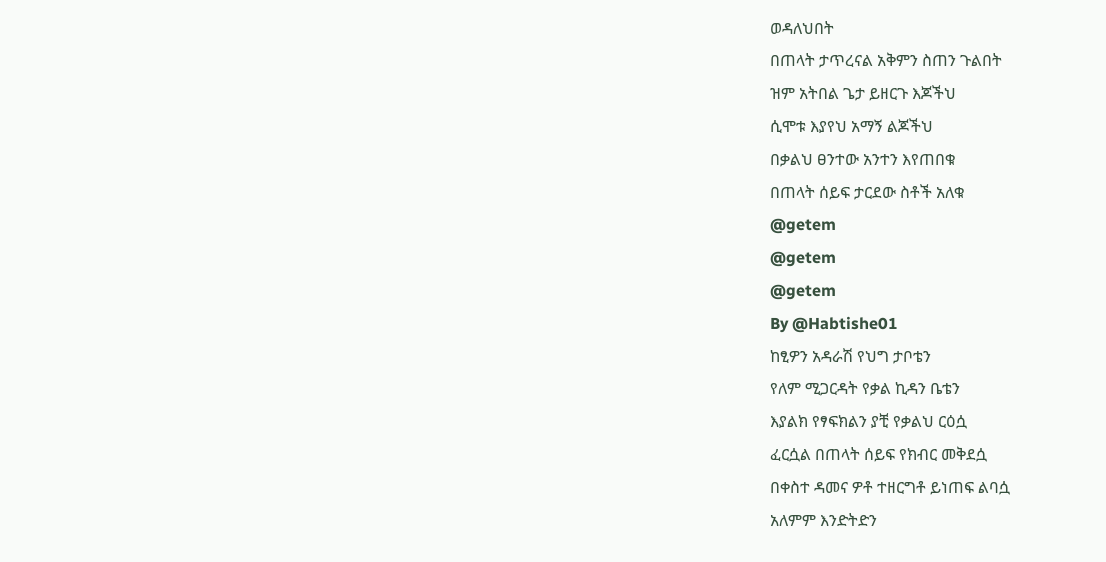ወዳለህበት
በጠላት ታጥረናል አቅምን ስጠን ጉልበት
ዝም አትበል ጌታ ይዘርጉ እጆችህ
ሲሞቱ እያየህ አማኝ ልጆችህ
በቃልህ ፀንተው አንተን እየጠበቁ
በጠላት ሰይፍ ታርደው ስቶች አለቁ
@getem
@getem
@getem
By @Habtishe01
ከፂዎን አዳራሽ የህግ ታቦቴን
የለም ሚጋርዳት የቃል ኪዳን ቤቴን
እያልክ የፃፍክልን ያቺ የቃልህ ርዕሷ
ፈርሷል በጠላት ሰይፍ የክብር መቅደሷ
በቀስተ ዳመና ዎቶ ተዘርግቶ ይነጠፍ ልባሷ
አለምም እንድትድን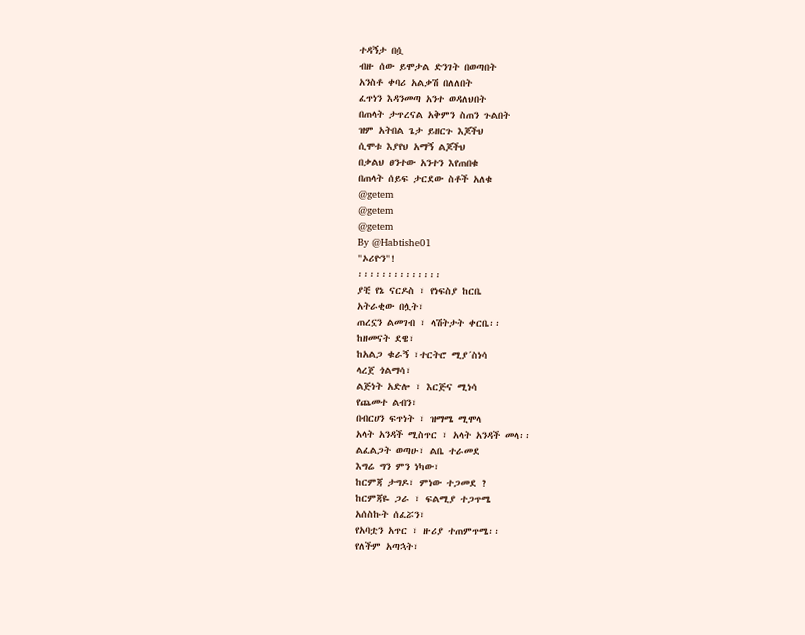ተዳኝታ በሷ
ብዙ ሰው ይሞታል ድንገት በወጣበት
አንስቶ ቀባሪ አልቃሽ በለለበት
ፈጥነን እዳንመጣ አንተ ወዳለህበት
በጠላት ታጥረናል አቅምን ስጠን ጉልበት
ዝም አትበል ጌታ ይዘርጉ እጆችህ
ሲሞቱ እያየህ አማኝ ልጆችህ
በቃልህ ፀንተው አንተን እየጠበቁ
በጠላት ሰይፍ ታርደው ስቶች አለቁ
@getem
@getem
@getem
By @Habtishe01
"ኦሪዮን"!
፡፡፡፡፡፡፡፡፡፡፡፡፡፡
ያቺ የኔ ናርዶስ ፣ የነፍስያ ከርቤ
አትራቂው በሏት፣
ጠረኗን ልመገብ ፣ ላሽትታት ቀርቤ፡፡
ከዘመናት ደዌ፣
ከአልጋ ቁራኝ ፣ተርትሮ ሚያ´ስነሳ
ላረጀ ጎልማሳ፣
ልጅነት አድሎ ፣ እርጅና ሚነሳ
የጨመተ ልብን፣
በብርሀን ፍጥነት ፣ ዝማሜ ሚሞላ
አላት አንዳች ሚስጥር ፣ አላት አንዳች መላ፡፡
ልፈልጋት ወጣሁ፣ ልቤ ተራመደ
እግሬ ግን ምን ነካው፣
ከርምጃ ታግዶ፣ ምነው ተጋመደ ?
ከርምጃዬ ጋራ ፣ ፍልሚያ ተጋጥሜ
አሰስኩት ሰፈሯን፣
የአባቷን አጥር ፣ ዙሪያ ተጠምጥሜ፡፡
የለችም አጣኋት፣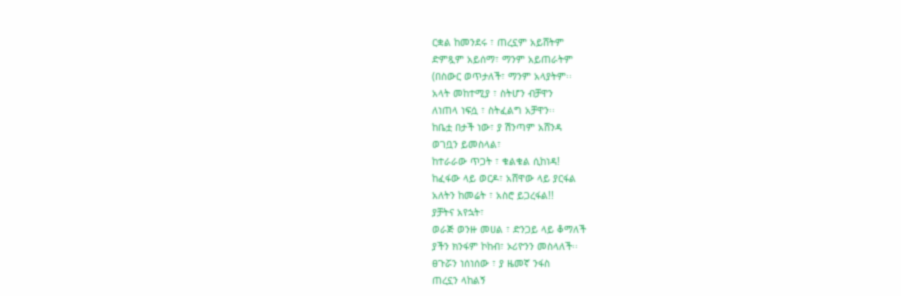ርቋል ከመንደሩ ፣ ጠረኗም አይሸትም
ድምጿም አይሰማ፣ ማንም አይጠራትም
(በስውር ወጥታለች፣ ማንም አላያትም፡፡
አላት መከተሚያ ፣ ስትሆን ብቻዋን
ለነጠላ ነፍሷ ፣ ስትፈልግ አቻዋን፡፡
ከቤቷ በታች ነው፣ ያ ሽንጣም አሸንዳ
ወገቧን ይመስላል፣
ከተራራው ጥጋት ፣ ቁልቁል ሲከነዳ!
ከፈፋው ላይ ወርዶ፣ አሸዋው ላይ ያርፋል
አለትን ከመሬት ፣ አስሮ ይጋረፋል!!
ያቻትና አየኋት፣
ወራጅ ወንዙ መሀል ፣ ድንጋይ ላይ ቆማለች
ያችን ክንፋም ኮከብ፣ ኦሪዮንን መስላለች፡፡
ፀጉሯን ነሰነሰው ፣ ያ ዜመኛ ንፋስ
ጠረኗን ላከልኝ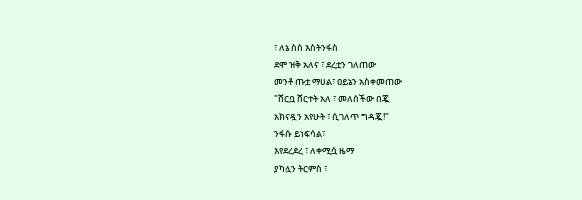፣ ለኔ ስስ እስትንፋስ
ደሞ ዝቅ አለና ፣ ደረቷን ገለጠው
መንቶ ጡቷ ማሀል፣ ዐይኔን አስቀመጠው
"ሸርቧ ሸርተት አለ ፣ መለሰችው በጇ
አክናዷን አየሁት ፣ ሲገለጥ ግዳጇ!"
ንፋሱ ይነፍሳል፣
እየደረደረ ፣ ለቀሚሷ ዜማ
ያካሏን ትርምስ ፣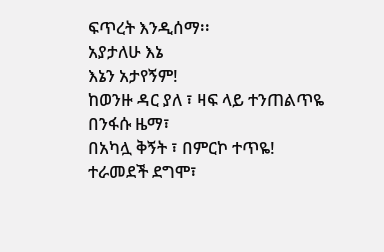ፍጥረት እንዲሰማ፡፡
አያታለሁ እኔ
እኔን አታየኝም!
ከወንዙ ዳር ያለ ፣ ዛፍ ላይ ተንጠልጥዬ
በንፋሱ ዜማ፣
በአካሏ ቅኝት ፣ በምርኮ ተጥዬ!
ተራመደች ደግሞ፣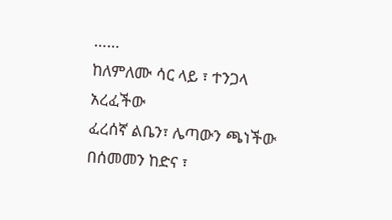……
ከለምለሙ ሳር ላይ ፣ ተንጋላ አረፈችው
ፈረሰኛ ልቤን፣ ሌጣውን ጫነችው
በሰመመን ከድና ፣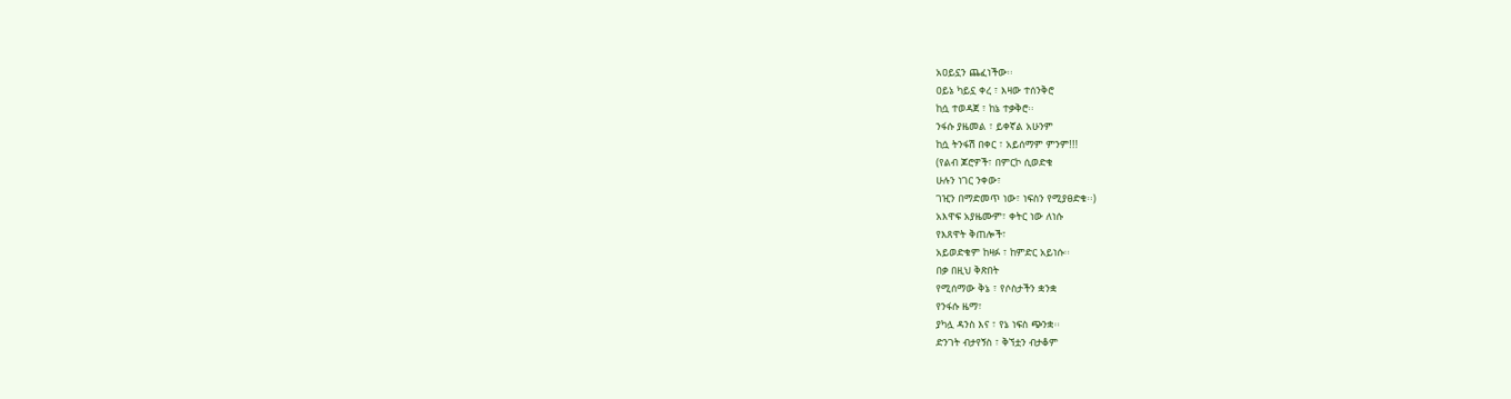አዐይኗን ጨፈነችው፡፡
ዐይኔ ካይኗ ቀረ ፣ እዛው ተሰንቅሮ
ከሷ ተወዳጀ ፣ ከኔ ተቃቅሮ፡፡
ንፋሱ ያዜመል ፣ ይቀኛል አሁንም
ከሷ ትንፋሽ በቀር ፣ አይሰማም ምንም!!!
(የልብ ጆሮዎች፣ በምርኮ ሲወድቁ
ሁሉን ነገር ንቀው፣
ገዢን በማድመጥ ነው፣ ነፍስን የሚያፀድቁ፡፡)
አእዋፍ አያዜሙም፣ ቀትር ነው ለነሱ
የእጸዋት ቅጠሎች፣
አይወድቁም ከዛፉ ፣ ከምድር አይነሱ፡፡
በቃ በዚህ ቅጽበት
የሚሰማው ቅኔ ፣ የሶስታችን ቋንቋ
የንፋሱ ዜማ፣
ያካሏ ዳንስ እና ፣ የኔ ነፍስ ጭንቋ፡፡
ድንገት ብታየኝስ ፣ ቅኘቷን ብታቆም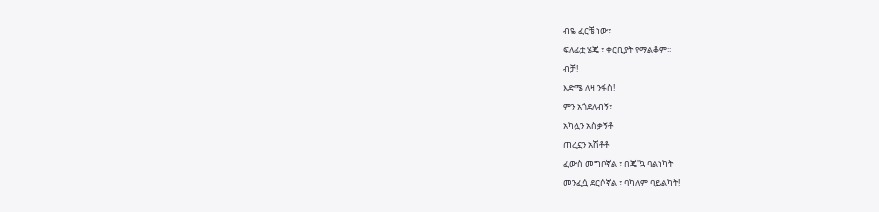ብዬ ፈርቼ ነው፣
ፍለፊቷ ሄጄ ፣ ቀርቢያት የማልቆም፡፡
ብቻ!
እድሜ ለዛ ንፋስ!
ምን አጎደለብኝ፣
አካሏን አስቃኝቶ
ጠረኗን አሽቶቶ
ፈውስ መግቦኛል ፣ በጄ'ኳ ባልነካት
መንፈሷ ደርሶኛል ፣ ባካለም ባይልካት!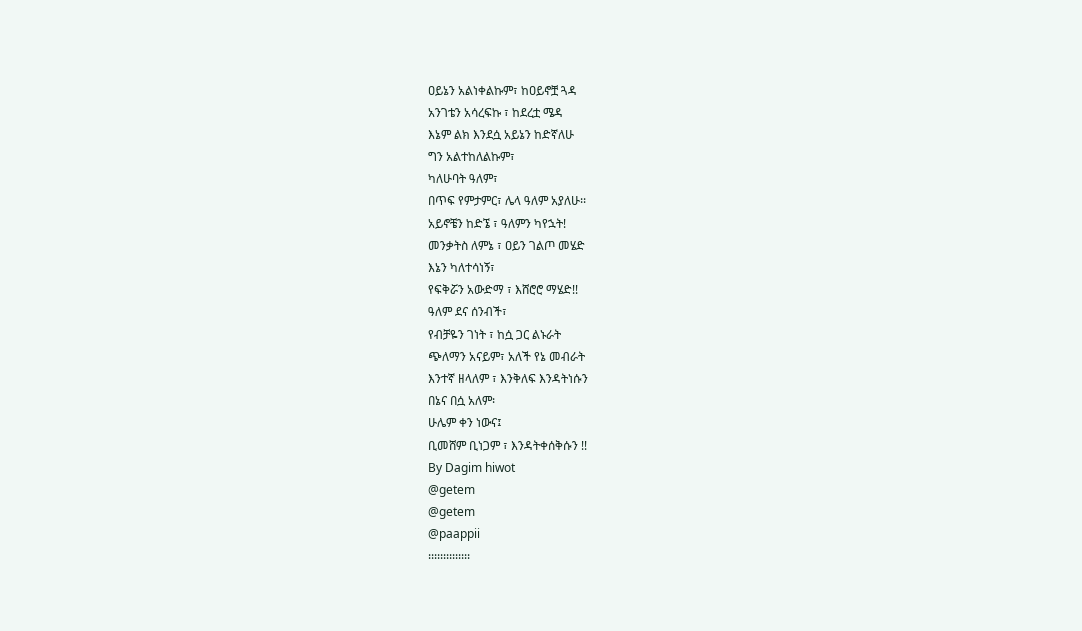ዐይኔን አልነቀልኩም፣ ከዐይኖቿ ጓዳ
አንገቴን አሳረፍኩ ፣ ከደረቷ ሜዳ
እኔም ልክ እንደሷ አይኔን ከድኛለሁ
ግን አልተከለልኩም፣
ካለሁባት ዓለም፣
በጥፍ የምታምር፣ ሌላ ዓለም አያለሁ፡፡
አይኖቼን ከድኜ ፣ ዓለምን ካየኋት!
መንቃትስ ለምኔ ፣ ዐይን ገልጦ መሄድ
እኔን ካለተሳነኝ፣
የፍቅሯን አውድማ ፣ እሸሮሮ ማሄድ!!
ዓለም ደና ሰንብች፣
የብቻዬን ገነት ፣ ከሷ ጋር ልኑራት
ጭለማን አናይም፣ አለች የኔ መብራት
እንተኛ ዘላለም ፣ እንቅለፍ እንዳትነሱን
በኔና በሷ አለም፡
ሁሌም ቀን ነውና፤
ቢመሸም ቢነጋም ፣ እንዳትቀሰቅሱን !!
By Dagim hiwot
@getem
@getem
@paappii
፡፡፡፡፡፡፡፡፡፡፡፡፡፡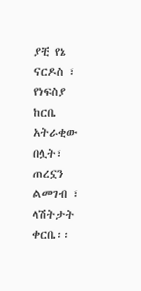ያቺ የኔ ናርዶስ ፣ የነፍስያ ከርቤ
አትራቂው በሏት፣
ጠረኗን ልመገብ ፣ ላሽትታት ቀርቤ፡፡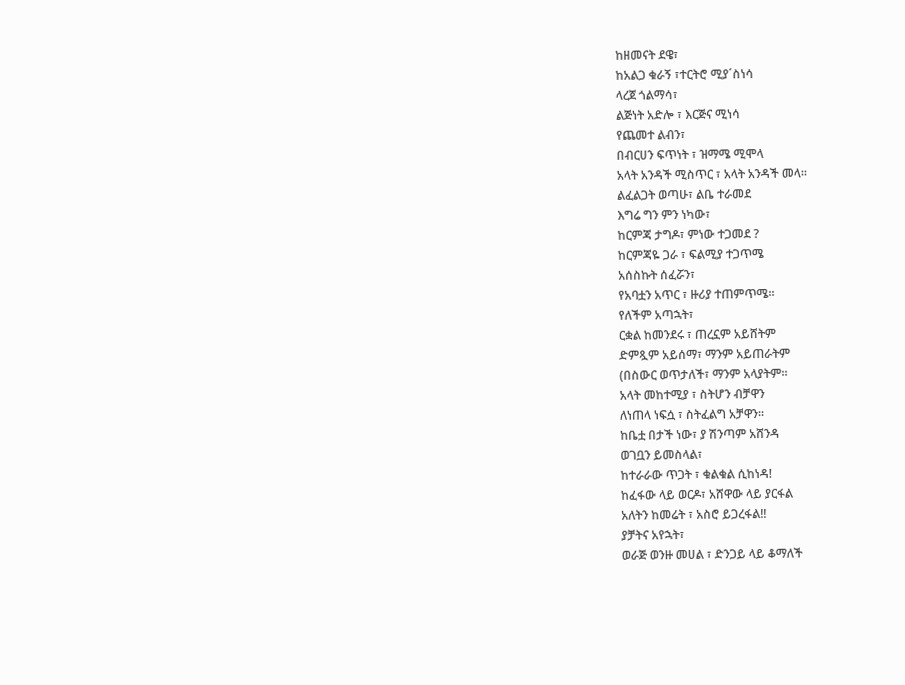ከዘመናት ደዌ፣
ከአልጋ ቁራኝ ፣ተርትሮ ሚያ´ስነሳ
ላረጀ ጎልማሳ፣
ልጅነት አድሎ ፣ እርጅና ሚነሳ
የጨመተ ልብን፣
በብርሀን ፍጥነት ፣ ዝማሜ ሚሞላ
አላት አንዳች ሚስጥር ፣ አላት አንዳች መላ፡፡
ልፈልጋት ወጣሁ፣ ልቤ ተራመደ
እግሬ ግን ምን ነካው፣
ከርምጃ ታግዶ፣ ምነው ተጋመደ ?
ከርምጃዬ ጋራ ፣ ፍልሚያ ተጋጥሜ
አሰስኩት ሰፈሯን፣
የአባቷን አጥር ፣ ዙሪያ ተጠምጥሜ፡፡
የለችም አጣኋት፣
ርቋል ከመንደሩ ፣ ጠረኗም አይሸትም
ድምጿም አይሰማ፣ ማንም አይጠራትም
(በስውር ወጥታለች፣ ማንም አላያትም፡፡
አላት መከተሚያ ፣ ስትሆን ብቻዋን
ለነጠላ ነፍሷ ፣ ስትፈልግ አቻዋን፡፡
ከቤቷ በታች ነው፣ ያ ሽንጣም አሸንዳ
ወገቧን ይመስላል፣
ከተራራው ጥጋት ፣ ቁልቁል ሲከነዳ!
ከፈፋው ላይ ወርዶ፣ አሸዋው ላይ ያርፋል
አለትን ከመሬት ፣ አስሮ ይጋረፋል!!
ያቻትና አየኋት፣
ወራጅ ወንዙ መሀል ፣ ድንጋይ ላይ ቆማለች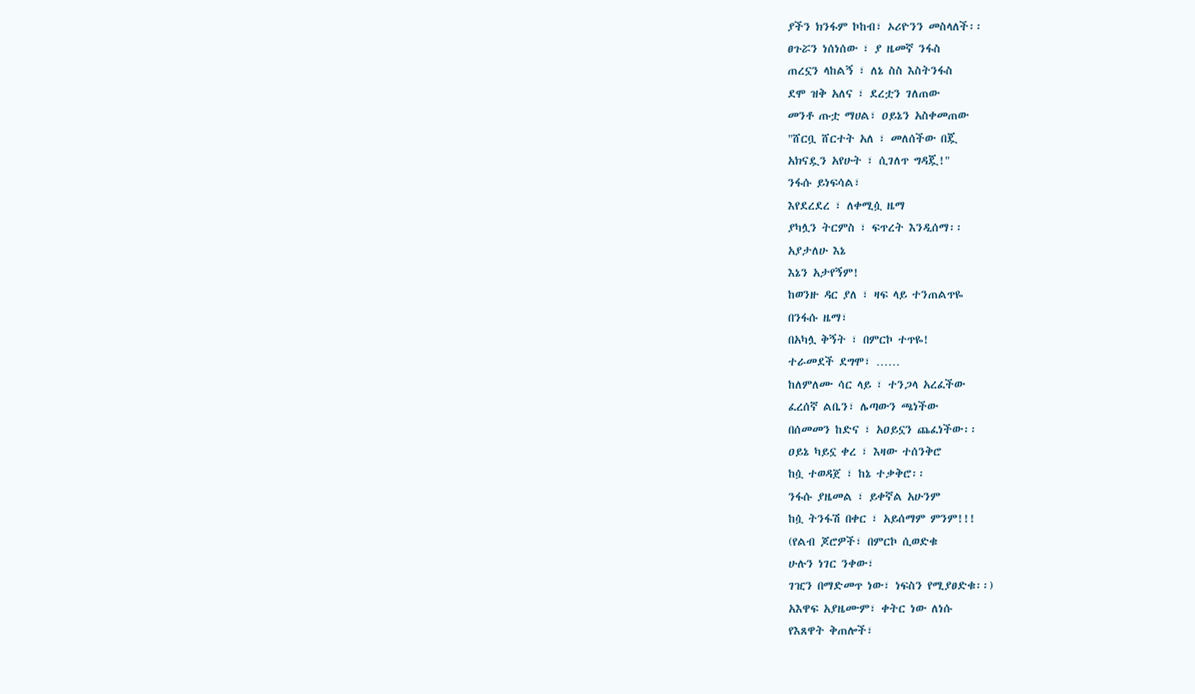ያችን ክንፋም ኮከብ፣ ኦሪዮንን መስላለች፡፡
ፀጉሯን ነሰነሰው ፣ ያ ዜመኛ ንፋስ
ጠረኗን ላከልኝ ፣ ለኔ ስስ እስትንፋስ
ደሞ ዝቅ አለና ፣ ደረቷን ገለጠው
መንቶ ጡቷ ማሀል፣ ዐይኔን አስቀመጠው
"ሸርቧ ሸርተት አለ ፣ መለሰችው በጇ
አክናዷን አየሁት ፣ ሲገለጥ ግዳጇ!"
ንፋሱ ይነፍሳል፣
እየደረደረ ፣ ለቀሚሷ ዜማ
ያካሏን ትርምስ ፣ ፍጥረት እንዲሰማ፡፡
አያታለሁ እኔ
እኔን አታየኝም!
ከወንዙ ዳር ያለ ፣ ዛፍ ላይ ተንጠልጥዬ
በንፋሱ ዜማ፣
በአካሏ ቅኝት ፣ በምርኮ ተጥዬ!
ተራመደች ደግሞ፣ ……
ከለምለሙ ሳር ላይ ፣ ተንጋላ አረፈችው
ፈረሰኛ ልቤን፣ ሌጣውን ጫነችው
በሰመመን ከድና ፣ አዐይኗን ጨፈነችው፡፡
ዐይኔ ካይኗ ቀረ ፣ እዛው ተሰንቅሮ
ከሷ ተወዳጀ ፣ ከኔ ተቃቅሮ፡፡
ንፋሱ ያዜመል ፣ ይቀኛል አሁንም
ከሷ ትንፋሽ በቀር ፣ አይሰማም ምንም!!!
(የልብ ጆሮዎች፣ በምርኮ ሲወድቁ
ሁሉን ነገር ንቀው፣
ገዢን በማድመጥ ነው፣ ነፍስን የሚያፀድቁ፡፡)
አእዋፍ አያዜሙም፣ ቀትር ነው ለነሱ
የእጸዋት ቅጠሎች፣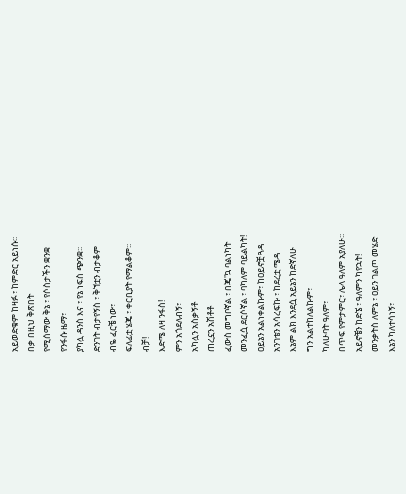አይወድቁም ከዛፉ ፣ ከምድር አይነሱ፡፡
በቃ በዚህ ቅጽበት
የሚሰማው ቅኔ ፣ የሶስታችን ቋንቋ
የንፋሱ ዜማ፣
ያካሏ ዳንስ እና ፣ የኔ ነፍስ ጭንቋ፡፡
ድንገት ብታየኝስ ፣ ቅኘቷን ብታቆም
ብዬ ፈርቼ ነው፣
ፍለፊቷ ሄጄ ፣ ቀርቢያት የማልቆም፡፡
ብቻ!
እድሜ ለዛ ንፋስ!
ምን አጎደለብኝ፣
አካሏን አስቃኝቶ
ጠረኗን አሽቶቶ
ፈውስ መግቦኛል ፣ በጄ'ኳ ባልነካት
መንፈሷ ደርሶኛል ፣ ባካለም ባይልካት!
ዐይኔን አልነቀልኩም፣ ከዐይኖቿ ጓዳ
አንገቴን አሳረፍኩ ፣ ከደረቷ ሜዳ
እኔም ልክ እንደሷ አይኔን ከድኛለሁ
ግን አልተከለልኩም፣
ካለሁባት ዓለም፣
በጥፍ የምታምር፣ ሌላ ዓለም አያለሁ፡፡
አይኖቼን ከድኜ ፣ ዓለምን ካየኋት!
መንቃትስ ለምኔ ፣ ዐይን ገልጦ መሄድ
እኔን ካለተሳነኝ፣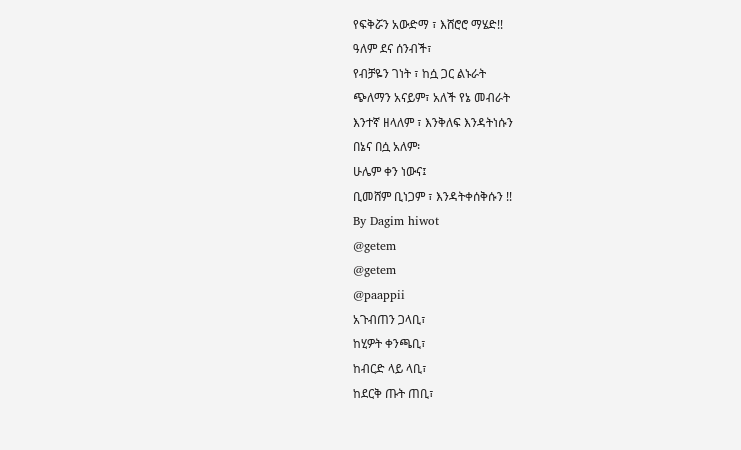የፍቅሯን አውድማ ፣ እሸሮሮ ማሄድ!!
ዓለም ደና ሰንብች፣
የብቻዬን ገነት ፣ ከሷ ጋር ልኑራት
ጭለማን አናይም፣ አለች የኔ መብራት
እንተኛ ዘላለም ፣ እንቅለፍ እንዳትነሱን
በኔና በሷ አለም፡
ሁሌም ቀን ነውና፤
ቢመሸም ቢነጋም ፣ እንዳትቀሰቅሱን !!
By Dagim hiwot
@getem
@getem
@paappii
አጉብጠን ጋላቢ፣
ከሂዎት ቀንጫቢ፣
ከብርድ ላይ ላቢ፣
ከደርቅ ጡት ጠቢ፣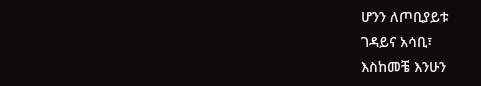ሆንን ለጦቢያይቱ
ገዳይና አሳቢ፣
እስከመቼ እንሁን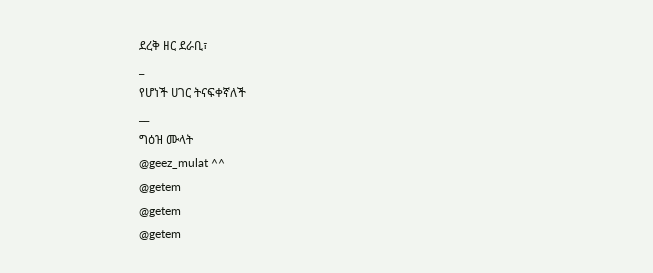ደረቅ ዘር ደራቢ፣
_
የሆነች ሀገር ትናፍቀኛለች
__
ግዕዝ ሙላት
@geez_mulat ^^
@getem
@getem
@getem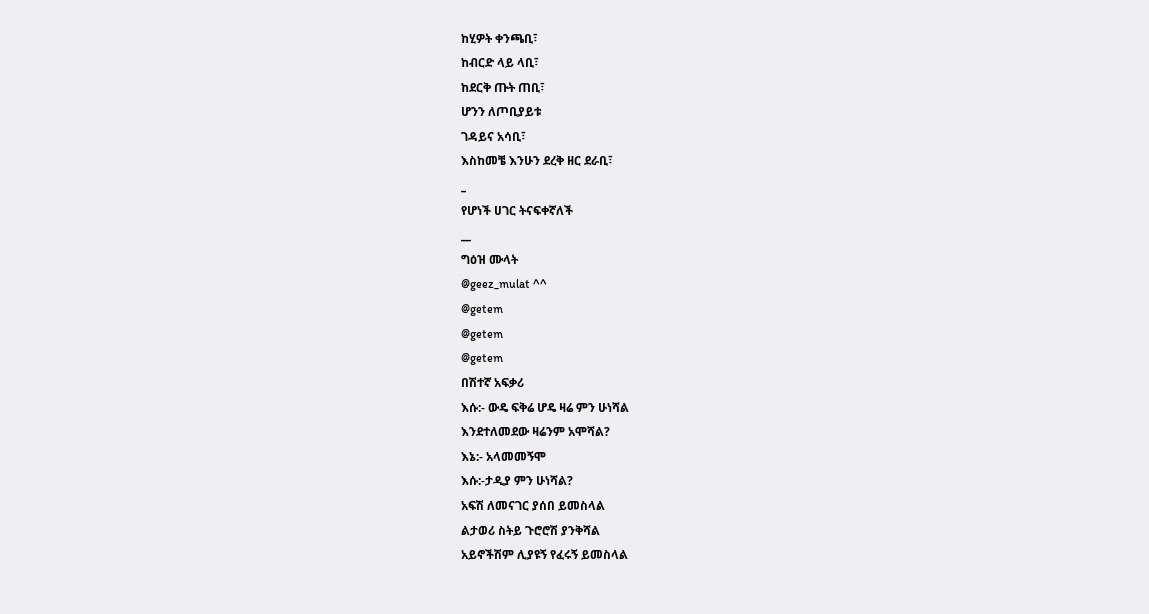ከሂዎት ቀንጫቢ፣
ከብርድ ላይ ላቢ፣
ከደርቅ ጡት ጠቢ፣
ሆንን ለጦቢያይቱ
ገዳይና አሳቢ፣
እስከመቼ እንሁን ደረቅ ዘር ደራቢ፣
_
የሆነች ሀገር ትናፍቀኛለች
__
ግዕዝ ሙላት
@geez_mulat ^^
@getem
@getem
@getem
በሽተኛ አፍቃሪ
እሱ:- ውዴ ፍቅሬ ሆዴ ዛሬ ምን ሁነሻል
እንደተለመደው ዛሬንም አሞሻል?
እኔ:- አላመመኝሞ
እሱ:-ታዲያ ምን ሁነሻል?
አፍሽ ለመናገር ያሰበ ይመስላል
ልታወሪ ስትይ ጉሮሮሽ ያንቅሻል
አይኖችሽም ሊያዩኝ የፈሩኝ ይመስላል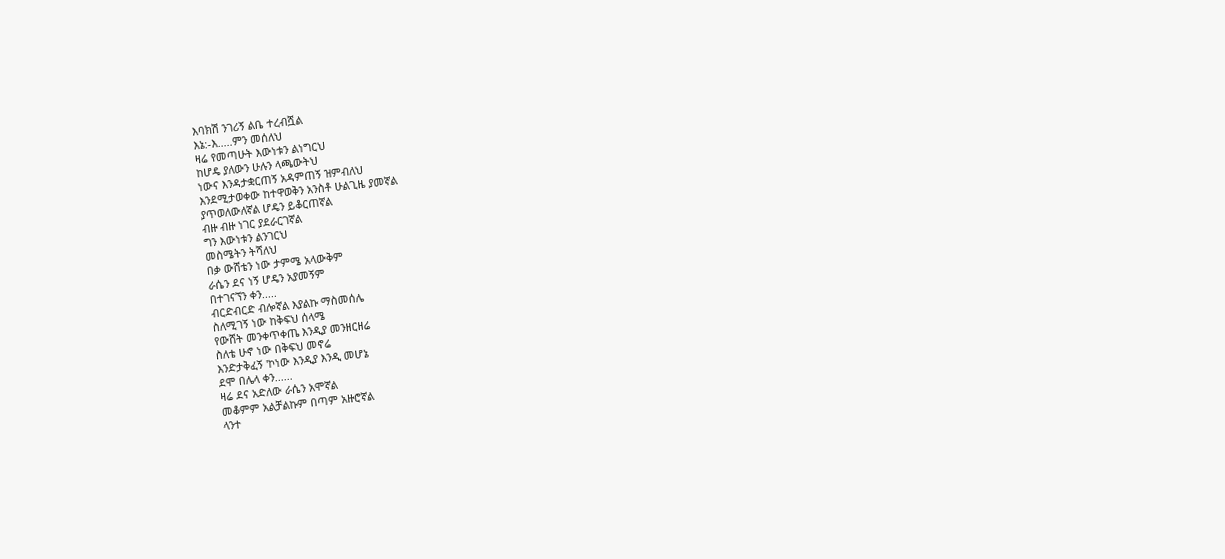እባክሽ ንገሪኝ ልቤ ተረብሿል
እኔ:-እ.....ምን መሰለህ
ዛሬ የመጣሁት እውነቱን ልነግርህ
ከሆዴ ያለውን ሁሉን ላጫውትህ
ነውና እንዳታቋርጠኝ አዳምጠኝ ዝምብለህ
እንደሚታወቀው ከተዋወቅን አንስቶ ሁልጊዜ ያመኛል
ያጥወለውለኛል ሆዴን ይቆርጠኛል
ብዙ ብዙ ነገር ያደራርገኛል
ግን እውነቱን ልንገርህ
መስሜትን ትሻለህ
በቃ ውሸቴን ነው ታምሜ አላውቅም
ራሴን ደና ነኝ ሆዴን አያመኝም
በተገናኘን ቀን.....
ብርድብርድ ብሎኛል እያልኩ ማስመሰሌ
ስለሚገኝ ነው ከቅፍህ ሰላሜ
የውሸት መንቀጥቀጤ እንዲያ መንዘርዘሬ
ስለቴ ሁኖ ነው በቅፍህ መኖሬ
እንድታቅፈኝ 'ኮነው እንዲያ እንዲ መሆኔ
ደሞ በሌላ ቀን......
ዛሬ ደና አድለው ራሴን አሞኛል
መቆምም አልቻልኩም በጣም አዙሮኛል
ላንተ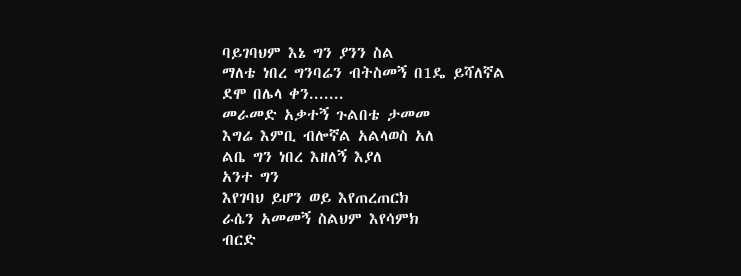ባይገባህም እኔ ግን ያንን ስል
ማለቴ ነበረ ግንባሬን ብትስመኝ በ1ዴ ይሻለኛል
ደሞ በሌላ ቀን.......
መራመድ አቃተኝ ጉልበቴ ታመመ
እግሬ እምቢ ብሎኛል አልላወስ አለ
ልቤ ግን ነበረ እዘለኝ እያለ
አንተ ግን
እየገባህ ይሆን ወይ እየጠረጠርክ
ራሴን አመመኝ ስልህም እየሳምክ
ብርድ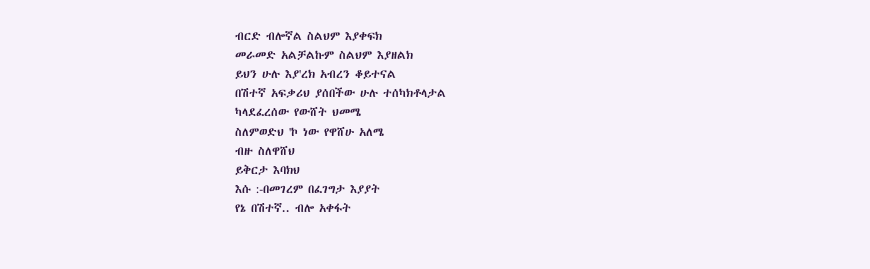ብርድ ብሎኛል ስልህም እያቀፍክ
መራመድ አልቻልኩም ስልህም እያዘልክ
ይህን ሁሉ እያ'ረክ አብረን ቆይተናል
በሽተኛ አፍቃሪህ ያሰበችው ሁሉ ተሰካክቶላታል
ካላደፈረሰው የውሸት ህመሜ
ስለምወድህ 'ኮ ነው የዋሸሁ አለሜ
ብዙ ስለዋሸህ
ይቅርታ እባክህ
እሱ :-በመገረም በፈገግታ እያያት
የኔ በሽተኛ.. ብሎ አቀፋት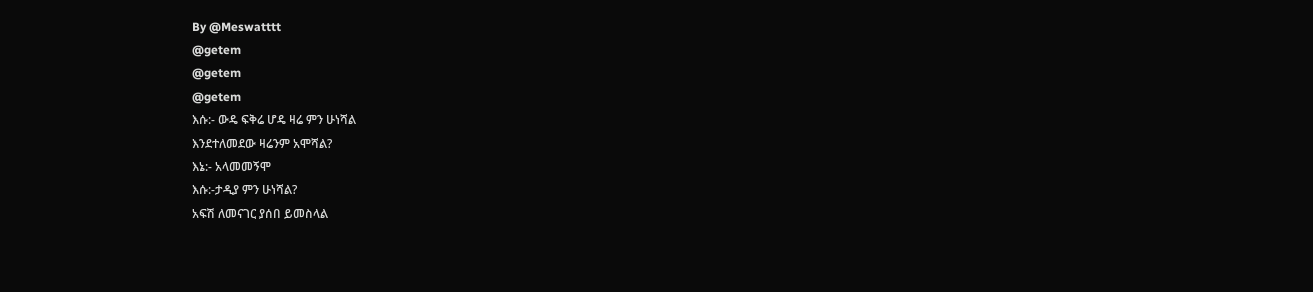By @Meswatttt
@getem
@getem
@getem
እሱ:- ውዴ ፍቅሬ ሆዴ ዛሬ ምን ሁነሻል
እንደተለመደው ዛሬንም አሞሻል?
እኔ:- አላመመኝሞ
እሱ:-ታዲያ ምን ሁነሻል?
አፍሽ ለመናገር ያሰበ ይመስላል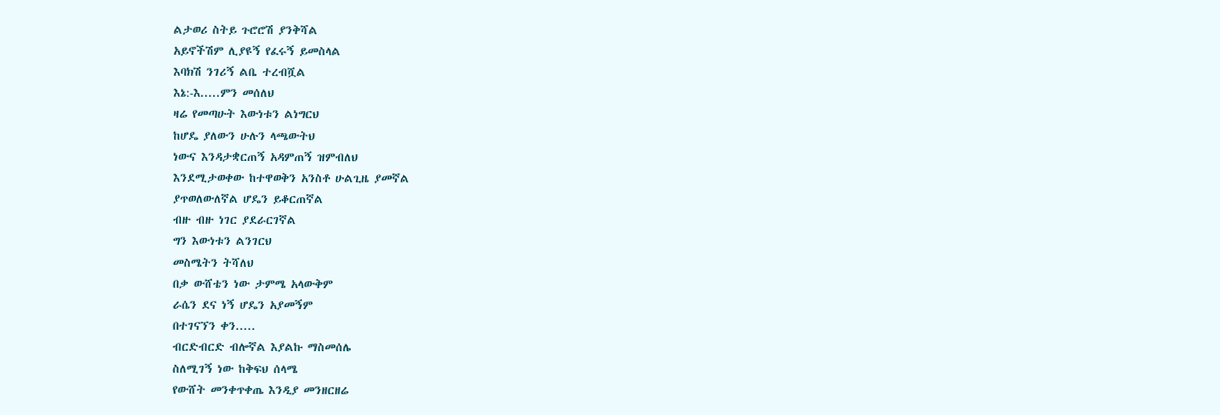ልታወሪ ስትይ ጉሮሮሽ ያንቅሻል
አይኖችሽም ሊያዩኝ የፈሩኝ ይመስላል
እባክሽ ንገሪኝ ልቤ ተረብሿል
እኔ:-እ.....ምን መሰለህ
ዛሬ የመጣሁት እውነቱን ልነግርህ
ከሆዴ ያለውን ሁሉን ላጫውትህ
ነውና እንዳታቋርጠኝ አዳምጠኝ ዝምብለህ
እንደሚታወቀው ከተዋወቅን አንስቶ ሁልጊዜ ያመኛል
ያጥወለውለኛል ሆዴን ይቆርጠኛል
ብዙ ብዙ ነገር ያደራርገኛል
ግን እውነቱን ልንገርህ
መስሜትን ትሻለህ
በቃ ውሸቴን ነው ታምሜ አላውቅም
ራሴን ደና ነኝ ሆዴን አያመኝም
በተገናኘን ቀን.....
ብርድብርድ ብሎኛል እያልኩ ማስመሰሌ
ስለሚገኝ ነው ከቅፍህ ሰላሜ
የውሸት መንቀጥቀጤ እንዲያ መንዘርዘሬ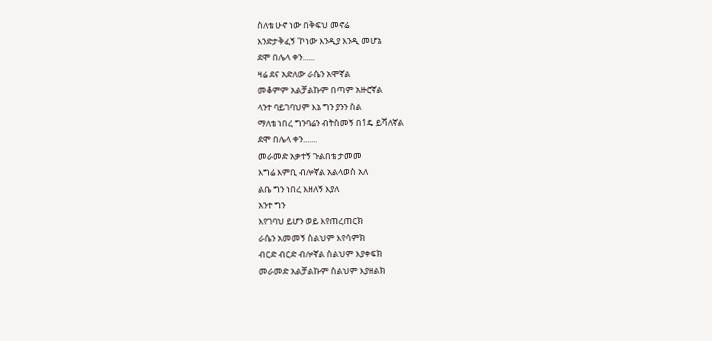ስለቴ ሁኖ ነው በቅፍህ መኖሬ
እንድታቅፈኝ 'ኮነው እንዲያ እንዲ መሆኔ
ደሞ በሌላ ቀን......
ዛሬ ደና አድለው ራሴን አሞኛል
መቆምም አልቻልኩም በጣም አዙሮኛል
ላንተ ባይገባህም እኔ ግን ያንን ስል
ማለቴ ነበረ ግንባሬን ብትስመኝ በ1ዴ ይሻለኛል
ደሞ በሌላ ቀን.......
መራመድ አቃተኝ ጉልበቴ ታመመ
እግሬ እምቢ ብሎኛል አልላወስ አለ
ልቤ ግን ነበረ እዘለኝ እያለ
አንተ ግን
እየገባህ ይሆን ወይ እየጠረጠርክ
ራሴን አመመኝ ስልህም እየሳምክ
ብርድ ብርድ ብሎኛል ስልህም እያቀፍክ
መራመድ አልቻልኩም ስልህም እያዘልክ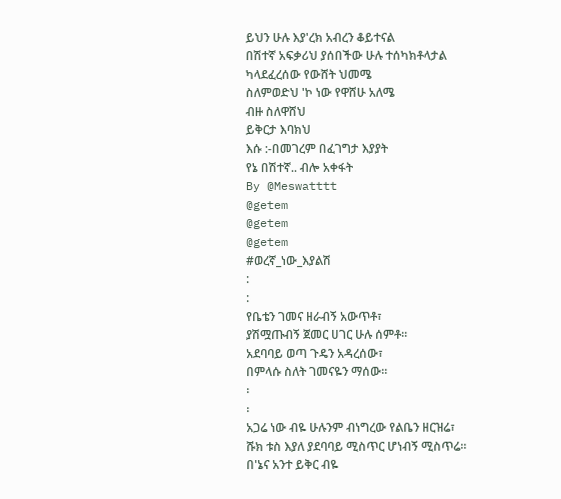ይህን ሁሉ እያ'ረክ አብረን ቆይተናል
በሽተኛ አፍቃሪህ ያሰበችው ሁሉ ተሰካክቶላታል
ካላደፈረሰው የውሸት ህመሜ
ስለምወድህ 'ኮ ነው የዋሸሁ አለሜ
ብዙ ስለዋሸህ
ይቅርታ እባክህ
እሱ :-በመገረም በፈገግታ እያያት
የኔ በሽተኛ.. ብሎ አቀፋት
By @Meswatttt
@getem
@getem
@getem
#ወረኛ_ነው_እያልሽ
:
:
የቤቴን ገመና ዘራብኝ አውጥቶ፣
ያሽሟጡብኝ ጀመር ሀገር ሁሉ ሰምቶ።
አደባባይ ወጣ ጉዴን አዳረሰው፣
በምላሱ ስለት ገመናዬን ማሰው።
፡
፡
አጋሬ ነው ብዬ ሁሉንም ብነግረው የልቤን ዘርዝሬ፣
ሹክ ቱስ እያለ ያደባባይ ሚስጥር ሆነብኝ ሚስጥሬ።
በ'ኔና አንተ ይቅር ብዬ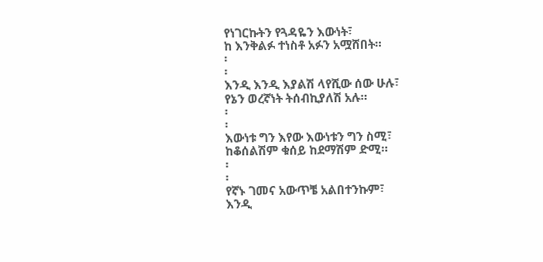የነገርኩትን የጓዳዬን እውነት፣
ከ እንቅልፉ ተነስቶ አፉን አሟሸበት።
፡
፡
እንዲ እንዲ እያልሽ ላየሺው ሰው ሁሉ፣
የኔን ወረኛነት ትሰብኪያለሽ አሉ።
፡
፡
እውነቱ ግን እየው እውነቱን ግን ስሚ፣
ከቆሰልሽም ቁሰይ ከደማሽም ድሚ።
፡
፡
የኛኑ ገመና አውጥቼ አልበተንኩም፣
እንዲ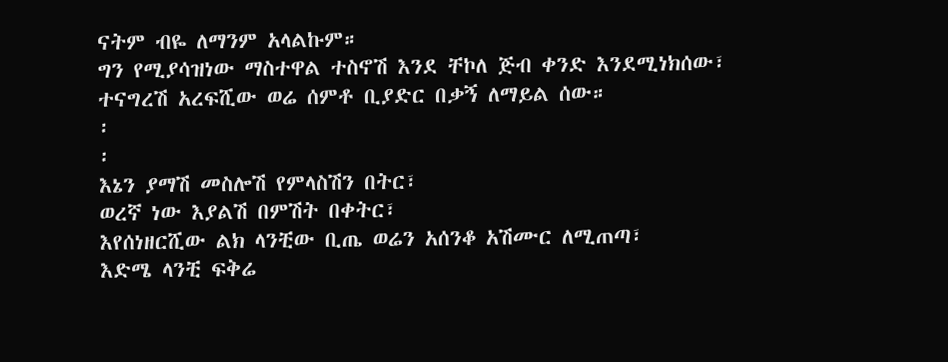ናትም ብዬ ለማንም አላልኩም።
ግን የሚያሳዝነው ማስተዋል ተስኖሽ እንደ ቸኮለ ጅብ ቀንድ እንደሚነክሰው፣
ተናግረሽ አረፍሺው ወሬ ሰምቶ ቢያድር በቃኝ ለማይል ሰው።
፡
፡
እኔን ያማሽ መስሎሽ የምላስሽን በትር፣
ወረኛ ነው እያልሽ በምሽት በቀትር፣
እየሰነዘርሺው ልክ ላንቺው ቢጤ ወሬን አሰንቆ አሽሙር ለሚጠጣ፣
እድሜ ላንቺ ፍቅሬ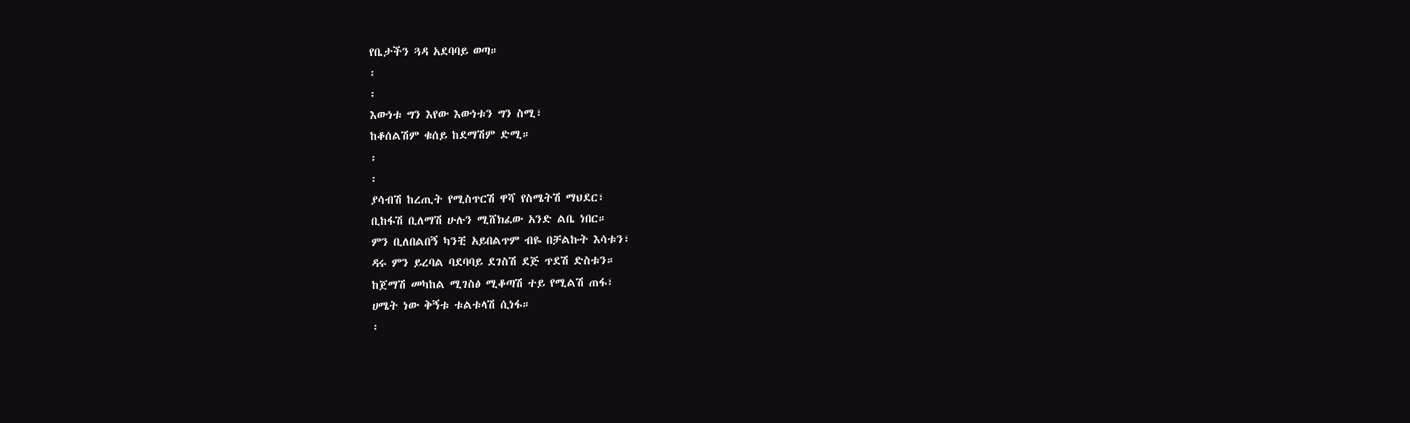የቤታችን ጓዳ አደባባይ ወጣ።
፡
፡
እውነቱ ግን እየው እውነቱን ግን ስሚ፣
ከቆሰልሽም ቁሰይ ከደማሽም ድሚ።
፡
፡
ያሳብሽ ከረጢት የሚስጥርሽ ዋሻ የስሜትሽ ማህደር፣
ቢከፋሽ ቢለማሽ ሁሉን ሚሸክፈው አንድ ልቤ ነበር።
ምን ቢለበልበኝ ካንቺ አይበልጥም ብዬ በቻልኩት እሳቱን፣
ዳሩ ምን ይረባል ባደባባይ ደገስሽ ደጅ ጥደሽ ድስቱን።
ከጀማሽ መካከል ሚገስፅ ሚቆጣሽ ተይ የሚልሽ ጠፋ፣
ሀሜት ነው ቅኝቱ ቱልቱላሽ ሲነፋ።
፡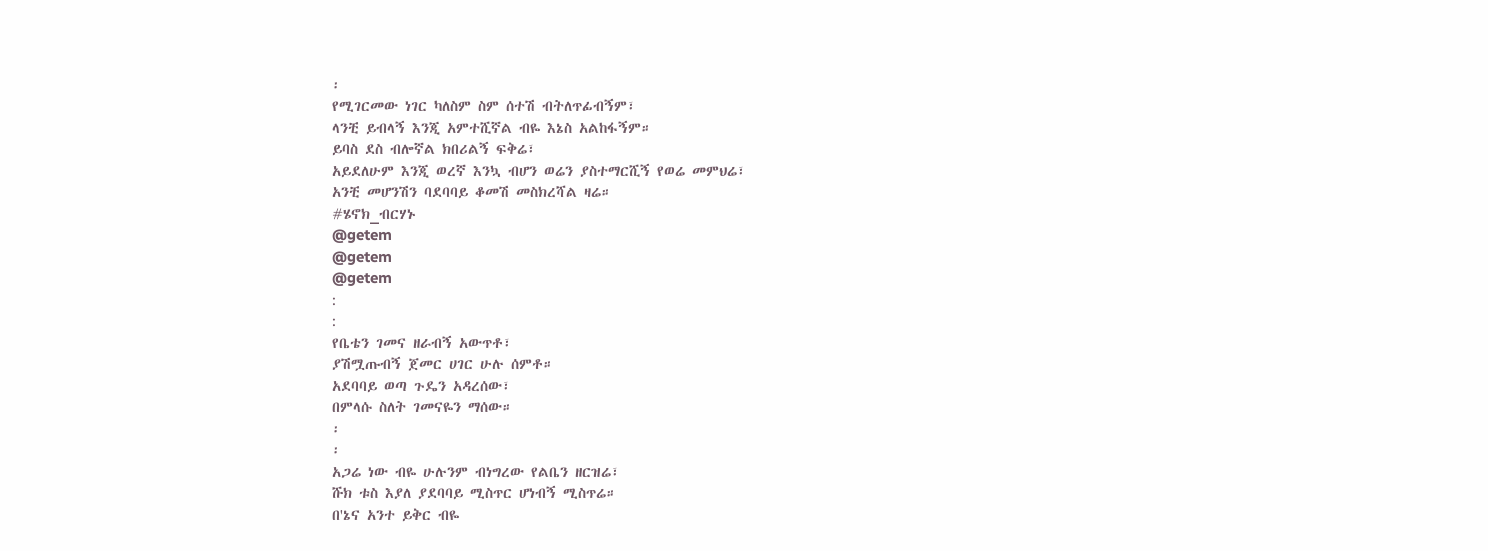፡
የሚገርመው ነገር ካለስም ስም ሰተሽ ብትለጥፊብኝም፣
ላንቺ ይብላኝ እንጂ አምተሺኛል ብዬ እኔስ አልከፋኝም።
ይባስ ደስ ብሎኛል ክበሪልኝ ፍቅሬ፣
አይደለሁም እንጂ ወረኛ እንኳ ብሆን ወሬን ያስተማርሺኝ የወሬ መምህሬ፣
አንቺ መሆንሽን ባደባባይ ቆመሽ መስክረሻል ዛሬ።
#ሄኖክ_ብርሃኑ
@getem
@getem
@getem
:
:
የቤቴን ገመና ዘራብኝ አውጥቶ፣
ያሽሟጡብኝ ጀመር ሀገር ሁሉ ሰምቶ።
አደባባይ ወጣ ጉዴን አዳረሰው፣
በምላሱ ስለት ገመናዬን ማሰው።
፡
፡
አጋሬ ነው ብዬ ሁሉንም ብነግረው የልቤን ዘርዝሬ፣
ሹክ ቱስ እያለ ያደባባይ ሚስጥር ሆነብኝ ሚስጥሬ።
በ'ኔና አንተ ይቅር ብዬ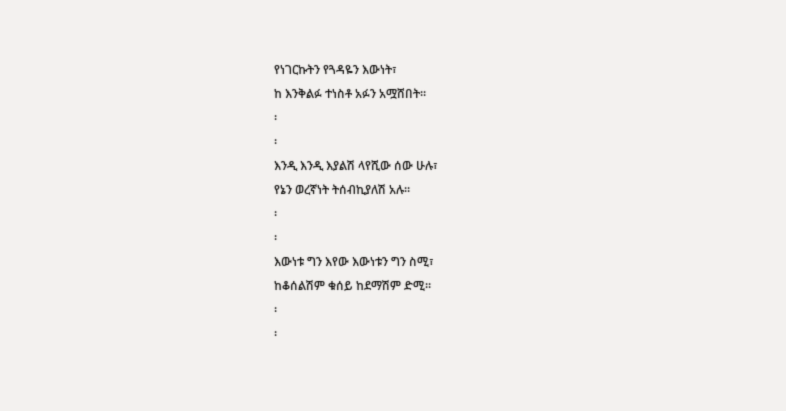የነገርኩትን የጓዳዬን እውነት፣
ከ እንቅልፉ ተነስቶ አፉን አሟሸበት።
፡
፡
እንዲ እንዲ እያልሽ ላየሺው ሰው ሁሉ፣
የኔን ወረኛነት ትሰብኪያለሽ አሉ።
፡
፡
እውነቱ ግን እየው እውነቱን ግን ስሚ፣
ከቆሰልሽም ቁሰይ ከደማሽም ድሚ።
፡
፡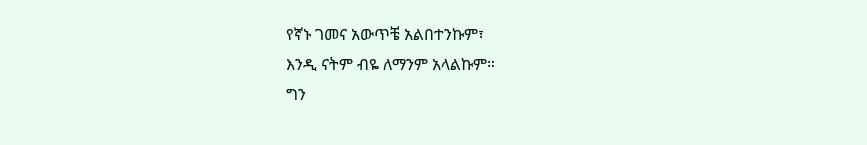የኛኑ ገመና አውጥቼ አልበተንኩም፣
እንዲ ናትም ብዬ ለማንም አላልኩም።
ግን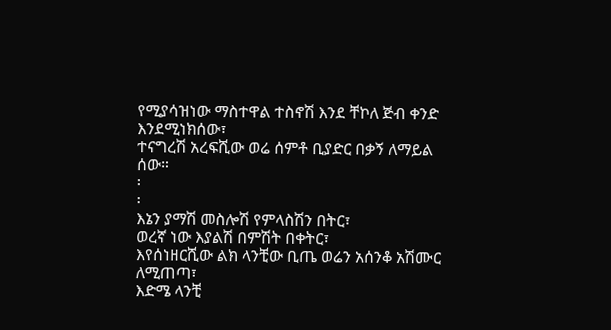የሚያሳዝነው ማስተዋል ተስኖሽ እንደ ቸኮለ ጅብ ቀንድ እንደሚነክሰው፣
ተናግረሽ አረፍሺው ወሬ ሰምቶ ቢያድር በቃኝ ለማይል ሰው።
፡
፡
እኔን ያማሽ መስሎሽ የምላስሽን በትር፣
ወረኛ ነው እያልሽ በምሽት በቀትር፣
እየሰነዘርሺው ልክ ላንቺው ቢጤ ወሬን አሰንቆ አሽሙር ለሚጠጣ፣
እድሜ ላንቺ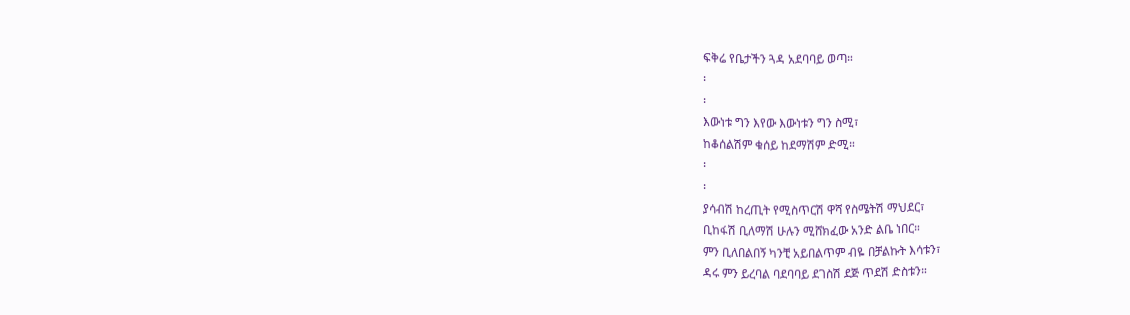ፍቅሬ የቤታችን ጓዳ አደባባይ ወጣ።
፡
፡
እውነቱ ግን እየው እውነቱን ግን ስሚ፣
ከቆሰልሽም ቁሰይ ከደማሽም ድሚ።
፡
፡
ያሳብሽ ከረጢት የሚስጥርሽ ዋሻ የስሜትሽ ማህደር፣
ቢከፋሽ ቢለማሽ ሁሉን ሚሸክፈው አንድ ልቤ ነበር።
ምን ቢለበልበኝ ካንቺ አይበልጥም ብዬ በቻልኩት እሳቱን፣
ዳሩ ምን ይረባል ባደባባይ ደገስሽ ደጅ ጥደሽ ድስቱን።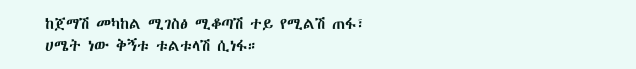ከጀማሽ መካከል ሚገስፅ ሚቆጣሽ ተይ የሚልሽ ጠፋ፣
ሀሜት ነው ቅኝቱ ቱልቱላሽ ሲነፋ።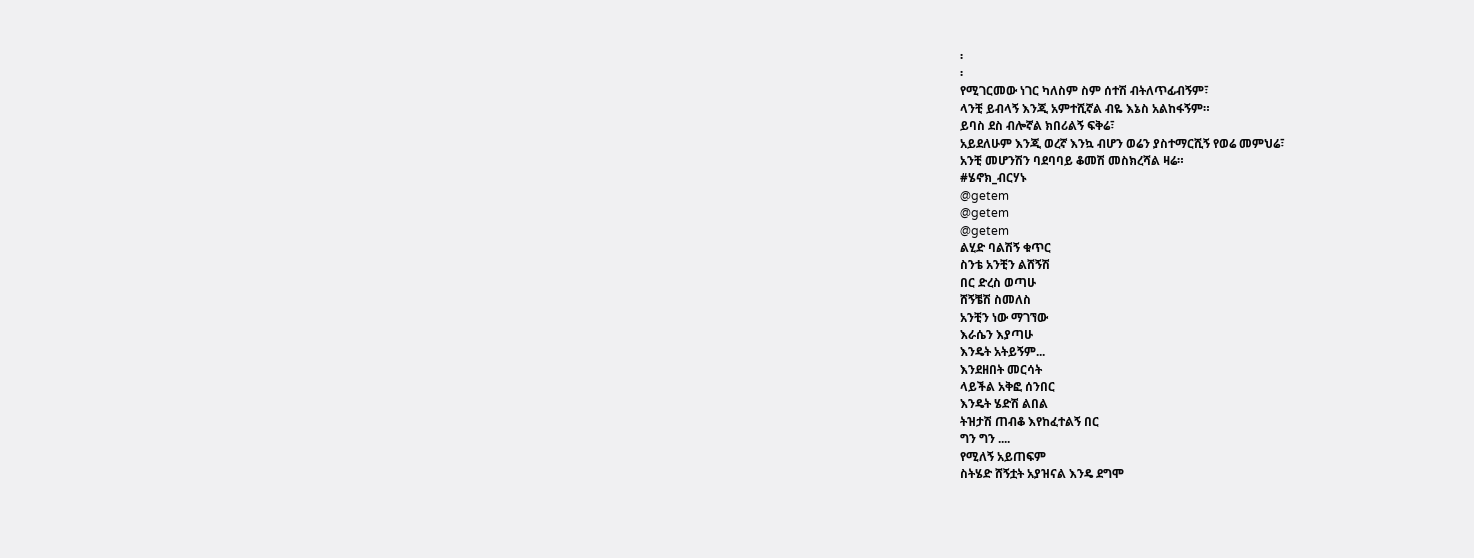፡
፡
የሚገርመው ነገር ካለስም ስም ሰተሽ ብትለጥፊብኝም፣
ላንቺ ይብላኝ እንጂ አምተሺኛል ብዬ እኔስ አልከፋኝም።
ይባስ ደስ ብሎኛል ክበሪልኝ ፍቅሬ፣
አይደለሁም እንጂ ወረኛ እንኳ ብሆን ወሬን ያስተማርሺኝ የወሬ መምህሬ፣
አንቺ መሆንሽን ባደባባይ ቆመሽ መስክረሻል ዛሬ።
#ሄኖክ_ብርሃኑ
@getem
@getem
@getem
ልሂድ ባልሽኝ ቁጥር
ስንቴ አንቺን ልሸኝሽ
በር ድረስ ወጣሁ
ሸኝቼሽ ስመለስ
አንቺን ነው ማገኘው
እራሴን እያጣሁ
እንዴት አትይኝም...
እንደዘበት መርሳት
ላይችል አቅፎ ሰንበር
እንዴት ሄድሽ ልበል
ትዝታሽ ጠብቆ እየከፈተልኝ በር
ግን ግን ....
የሚለኝ አይጠፍም
ስትሄድ ሸኝቷት አያዝናል እንዴ ደግሞ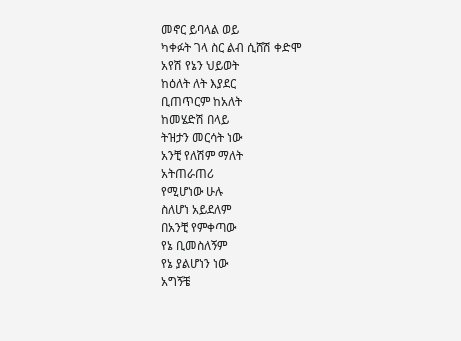መኖር ይባላል ወይ
ካቀፉት ገላ ስር ልብ ሲሸሽ ቀድሞ
አየሽ የኔን ህይወት
ከዕለት ለት እያደር
ቢጠጥርም ከአለት
ከመሄድሽ በላይ
ትዝታን መርሳት ነው
አንቺ የለሽም ማለት
አትጠራጠሪ
የሚሆነው ሁሉ
ስለሆነ አይደለም
በአንቺ የምቀጣው
የኔ ቢመስለኝም
የኔ ያልሆነን ነው
አግኝቼ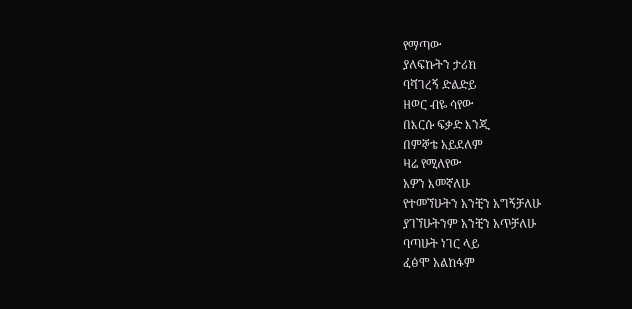የማጣው
ያለፍኩትን ታሪክ
ባሻገረኝ ድልድይ
ዘወር ብዬ ሳየው
በእርሱ ፍቃድ እንጂ
በምኞቴ አይደለም
ዛሬ የሚለየው
አዎን እመኛለሁ
የተመኘሁትን አንቺን አግኝቻለሁ
ያገኘሁትንም አንቺን አጥቻለሁ
ባጣሁት ነገር ላይ
ፈፅሞ አልከፋም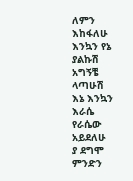ለምን እከፋለሁ
እንኳን የኔ ያልኩሽ
አግኝቼ ላጣሁሽ
እኔ እንኳን እራሴ
የራሴው አይደለሁ
ያ ደግሞ ምንድን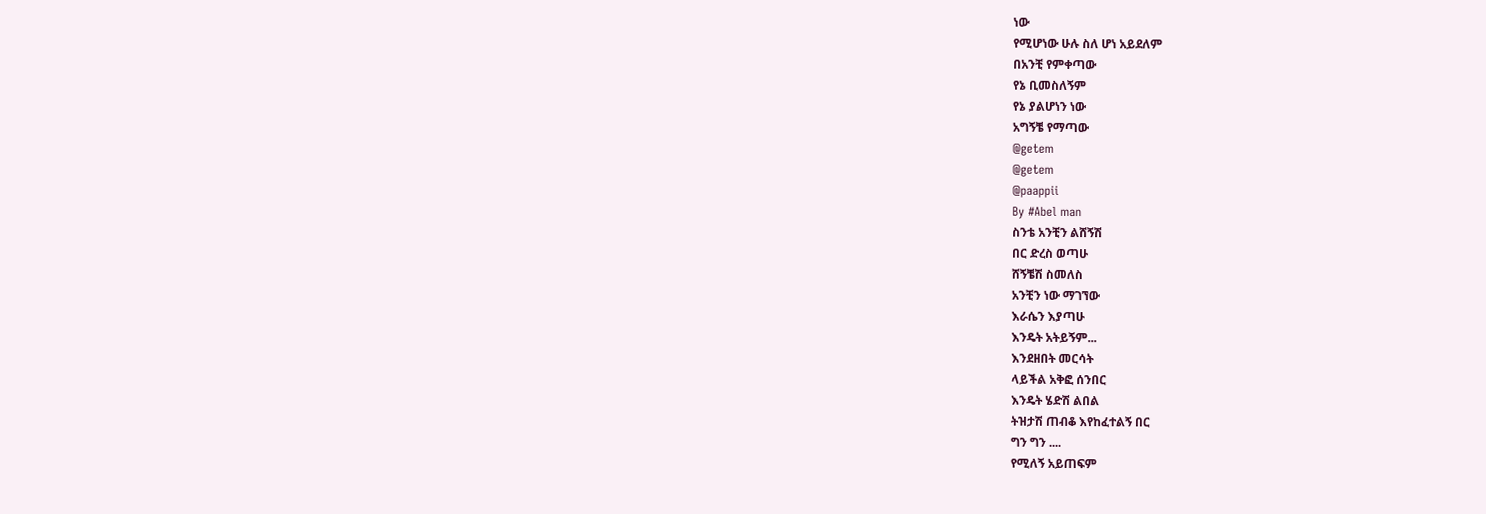ነው
የሚሆነው ሁሉ ስለ ሆነ አይደለም
በአንቺ የምቀጣው
የኔ ቢመስለኝም
የኔ ያልሆነን ነው
አግኝቼ የማጣው
@getem
@getem
@paappii
By #Abel man
ስንቴ አንቺን ልሸኝሽ
በር ድረስ ወጣሁ
ሸኝቼሽ ስመለስ
አንቺን ነው ማገኘው
እራሴን እያጣሁ
እንዴት አትይኝም...
እንደዘበት መርሳት
ላይችል አቅፎ ሰንበር
እንዴት ሄድሽ ልበል
ትዝታሽ ጠብቆ እየከፈተልኝ በር
ግን ግን ....
የሚለኝ አይጠፍም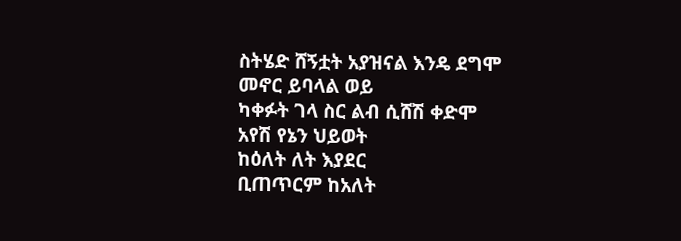ስትሄድ ሸኝቷት አያዝናል እንዴ ደግሞ
መኖር ይባላል ወይ
ካቀፉት ገላ ስር ልብ ሲሸሽ ቀድሞ
አየሽ የኔን ህይወት
ከዕለት ለት እያደር
ቢጠጥርም ከአለት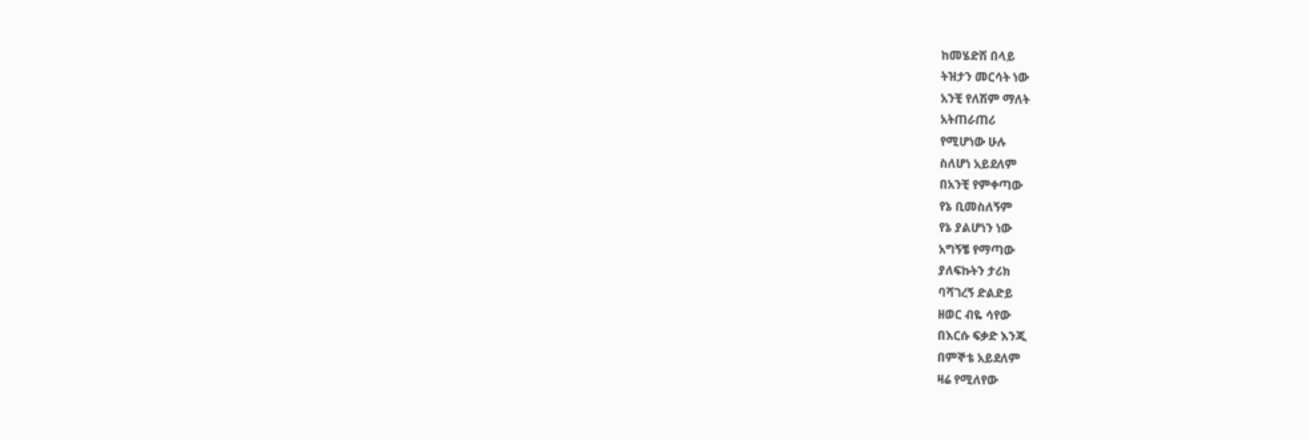ከመሄድሽ በላይ
ትዝታን መርሳት ነው
አንቺ የለሽም ማለት
አትጠራጠሪ
የሚሆነው ሁሉ
ስለሆነ አይደለም
በአንቺ የምቀጣው
የኔ ቢመስለኝም
የኔ ያልሆነን ነው
አግኝቼ የማጣው
ያለፍኩትን ታሪክ
ባሻገረኝ ድልድይ
ዘወር ብዬ ሳየው
በእርሱ ፍቃድ እንጂ
በምኞቴ አይደለም
ዛሬ የሚለየው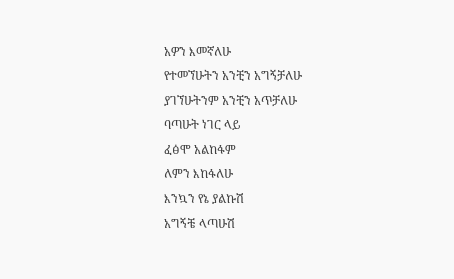አዎን እመኛለሁ
የተመኘሁትን አንቺን አግኝቻለሁ
ያገኘሁትንም አንቺን አጥቻለሁ
ባጣሁት ነገር ላይ
ፈፅሞ አልከፋም
ለምን እከፋለሁ
እንኳን የኔ ያልኩሽ
አግኝቼ ላጣሁሽ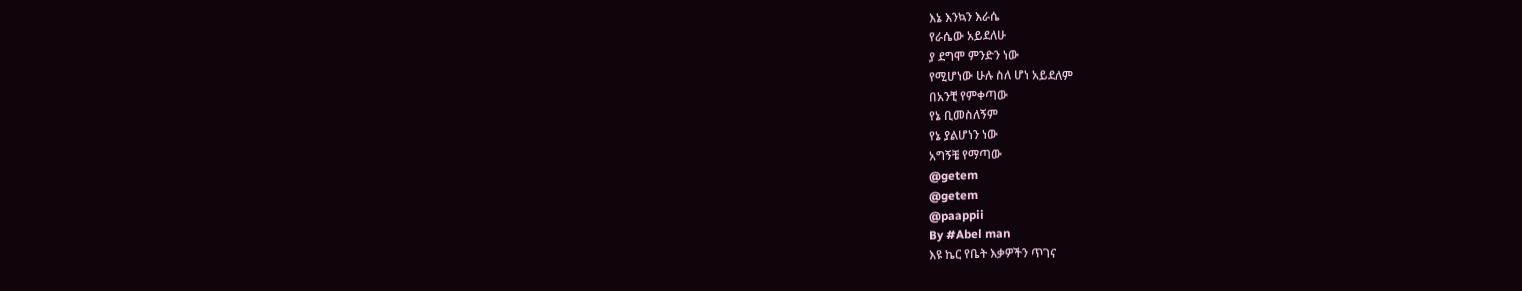እኔ እንኳን እራሴ
የራሴው አይደለሁ
ያ ደግሞ ምንድን ነው
የሚሆነው ሁሉ ስለ ሆነ አይደለም
በአንቺ የምቀጣው
የኔ ቢመስለኝም
የኔ ያልሆነን ነው
አግኝቼ የማጣው
@getem
@getem
@paappii
By #Abel man
እዩ ኬር የቤት እቃዎችን ጥገና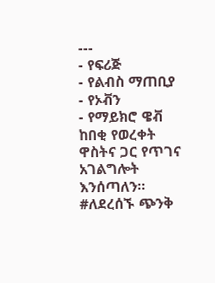---
- የፍሪጅ
- የልብስ ማጠቢያ
- የኦቭን
- የማይክሮ ዌቭ
ከበቂ የወረቀት ዋስትና ጋር የጥገና አገልግሎት እንሰጣለን።
#ለደረሰኙ ጭንቅ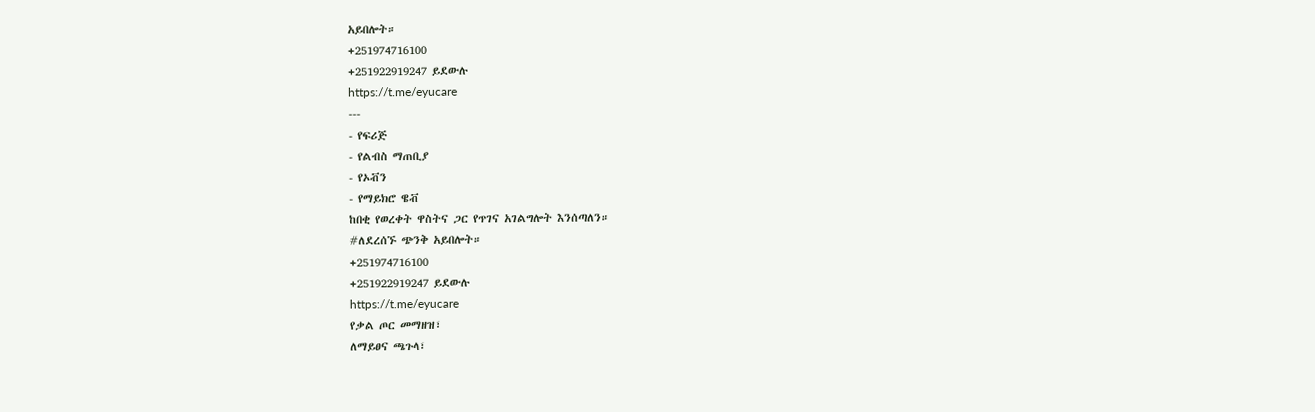አይበሎት።
+251974716100
+251922919247 ይደውሉ
https://t.me/eyucare
---
- የፍሪጅ
- የልብስ ማጠቢያ
- የኦቭን
- የማይክሮ ዌቭ
ከበቂ የወረቀት ዋስትና ጋር የጥገና አገልግሎት እንሰጣለን።
#ለደረሰኙ ጭንቅ አይበሎት።
+251974716100
+251922919247 ይደውሉ
https://t.me/eyucare
የቃል ጦር መማዘዝ፣
ለማይፀና ጫጉላ፣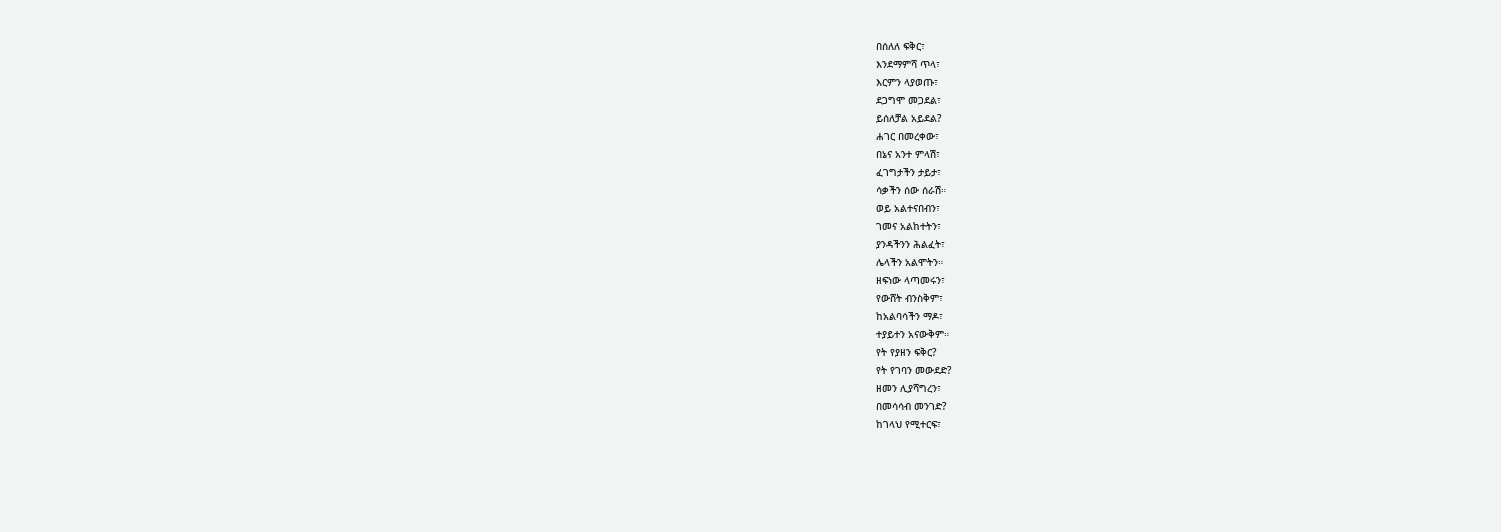በሰለለ ፍቅር፣
እንደማምሻ ጥላ፣
እርምን ላያወጡ፣
ደጋግሞ መጋደል፣
ይሰለቻል አይደል?
ሐገር በመረቀው፣
በኔና አንተ ምላሽ፣
ፈገግታችን ታይታ፣
ሳቃችን ሰው ሰራሽ።
ወይ አልተናበብን፣
ገመና አልከተትን፣
ያንዳችንን ሕልፈት፣
ሌላችን አልሞትን።
ዘፍነው ላጣመሩን፣
የውሸት ብንስቅም፣
ከአልባሳችን ማዶ፣
ተያይተን አናውቅም።
የት የያዘን ፍቅር?
የት የገባን መውደድ?
ዘመን ሊያሻግረን፣
በመሳሳብ መንገድ?
ከገላህ የሚተርፍ፣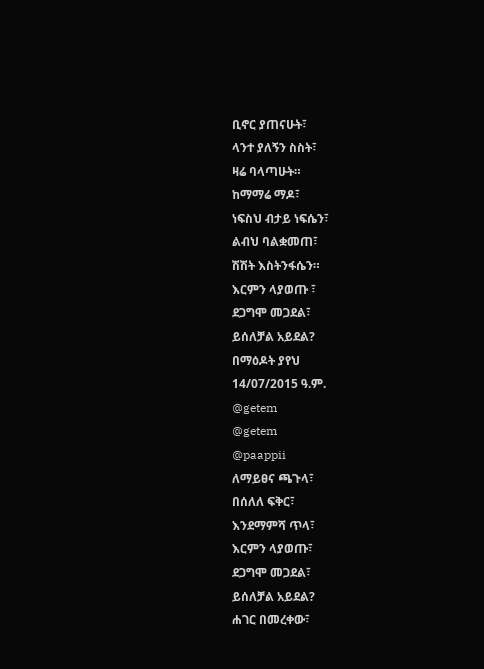ቢኖር ያጠናሁት፣
ላንተ ያለኝን ስስት፣
ዛሬ ባላጣሁት።
ከማማሬ ማዶ፣
ነፍስህ ብታይ ነፍሴን፣
ልብህ ባልቋመጠ፣
ሽሽት እስትንፋሴን።
እርምን ላያወጡ ፣
ደጋግሞ መጋደል፣
ይሰለቻል አይደል?
በማዕዶት ያየህ
14/07/2015 ዓ.ም.
@getem
@getem
@paappii
ለማይፀና ጫጉላ፣
በሰለለ ፍቅር፣
እንደማምሻ ጥላ፣
እርምን ላያወጡ፣
ደጋግሞ መጋደል፣
ይሰለቻል አይደል?
ሐገር በመረቀው፣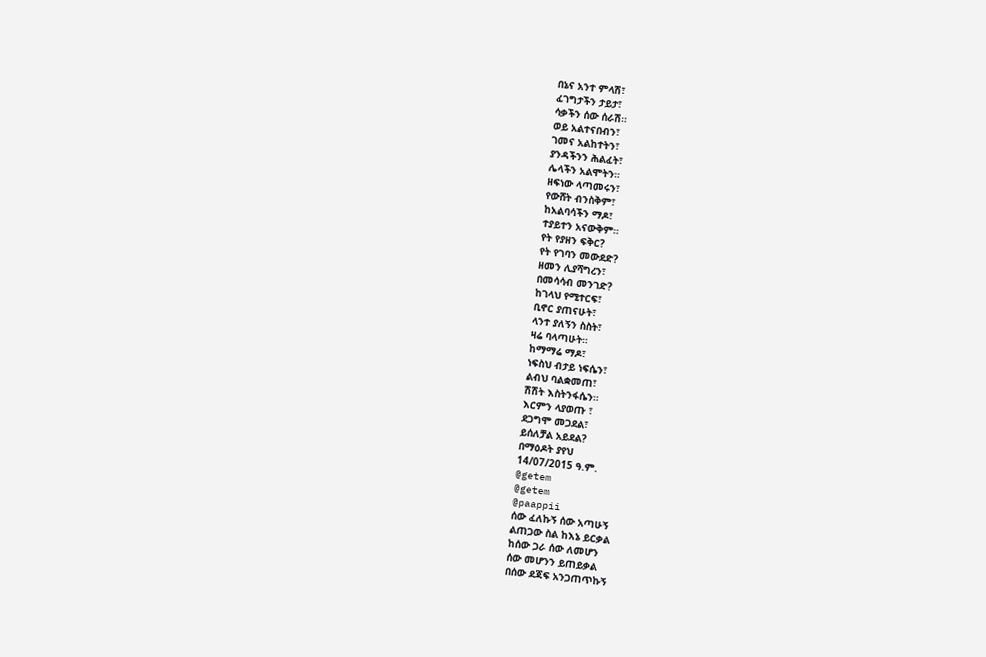በኔና አንተ ምላሽ፣
ፈገግታችን ታይታ፣
ሳቃችን ሰው ሰራሽ።
ወይ አልተናበብን፣
ገመና አልከተትን፣
ያንዳችንን ሕልፈት፣
ሌላችን አልሞትን።
ዘፍነው ላጣመሩን፣
የውሸት ብንስቅም፣
ከአልባሳችን ማዶ፣
ተያይተን አናውቅም።
የት የያዘን ፍቅር?
የት የገባን መውደድ?
ዘመን ሊያሻግረን፣
በመሳሳብ መንገድ?
ከገላህ የሚተርፍ፣
ቢኖር ያጠናሁት፣
ላንተ ያለኝን ስስት፣
ዛሬ ባላጣሁት።
ከማማሬ ማዶ፣
ነፍስህ ብታይ ነፍሴን፣
ልብህ ባልቋመጠ፣
ሽሽት እስትንፋሴን።
እርምን ላያወጡ ፣
ደጋግሞ መጋደል፣
ይሰለቻል አይደል?
በማዕዶት ያየህ
14/07/2015 ዓ.ም.
@getem
@getem
@paappii
ሰው ፈለኩኝ ሰው አጣሁኝ
ልጠጋው ስል ከእኔ ይርቃል
ከሰው ጋራ ሰው ለመሆን
ሰው መሆንን ይጠይቃል
በሰው ደጃፍ አንጋጠጥኩኝ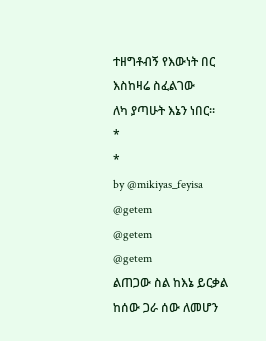ተዘግቶብኝ የእውነት በር
እስከዛሬ ስፈልገው
ለካ ያጣሁት እኔን ነበር።
*
*
by @mikiyas_feyisa
@getem
@getem
@getem
ልጠጋው ስል ከእኔ ይርቃል
ከሰው ጋራ ሰው ለመሆን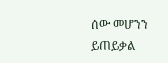ሰው መሆንን ይጠይቃል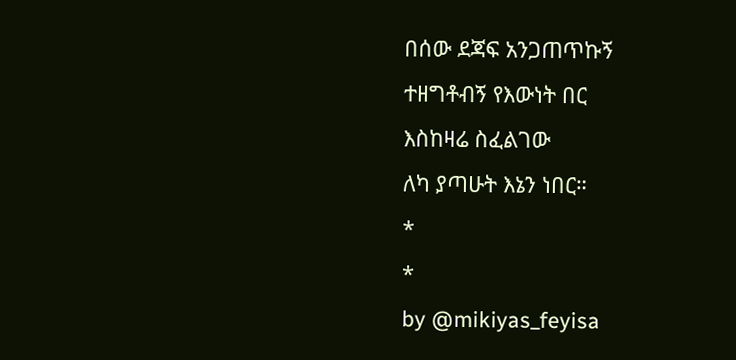በሰው ደጃፍ አንጋጠጥኩኝ
ተዘግቶብኝ የእውነት በር
እስከዛሬ ስፈልገው
ለካ ያጣሁት እኔን ነበር።
*
*
by @mikiyas_feyisa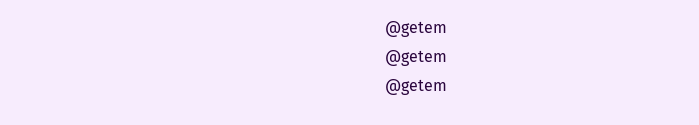@getem
@getem
@getem